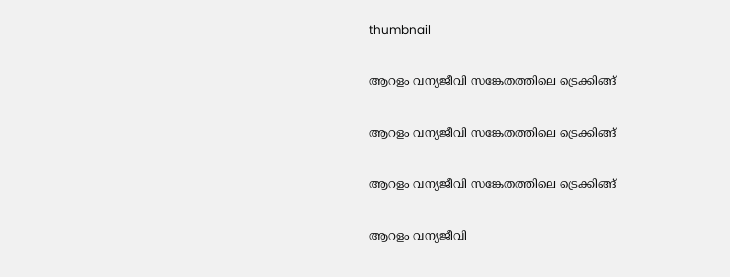thumbnail

ആറളം വന്യജീവി സങ്കേതത്തിലെ ട്രെക്കിങ്ങ്

ആറളം വന്യജീവി സങ്കേതത്തിലെ ട്രെക്കിങ്ങ്

ആറളം വന്യജീവി സങ്കേതത്തിലെ ട്രെക്കിങ്ങ്

ആറളം വന്യജീവി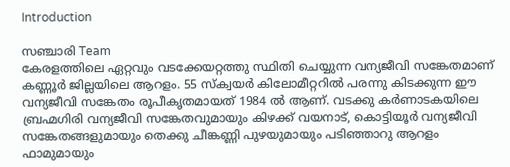Introduction

സഞ്ചാരി Team
കേരളത്തിലെ ഏറ്റവും വടക്കേയറ്റത്തു സ്ഥിതി ചെയ്യുന്ന വന്യജീവി സങ്കേതമാണ് കണ്ണൂർ ജില്ലയിലെ ആറളം. 55 സ്ക്വയർ കിലോമീറ്ററിൽ പരന്നു കിടക്കുന്ന ഈ വന്യജീവി സങ്കേതം രൂപീകൃതമായത് 1984 ൽ ആണ്. വടക്കു കർണാടകയിലെ ബ്രഹ്മഗിരി വന്യജീവി സങ്കേതവുമായും കിഴക്ക് വയനാട്, കൊട്ടിയൂർ വന്യജീവി സങ്കേതങ്ങളുമായും തെക്കു ചീങ്കണ്ണി പുഴയുമായും പടിഞ്ഞാറു ആറളം ഫാമുമായും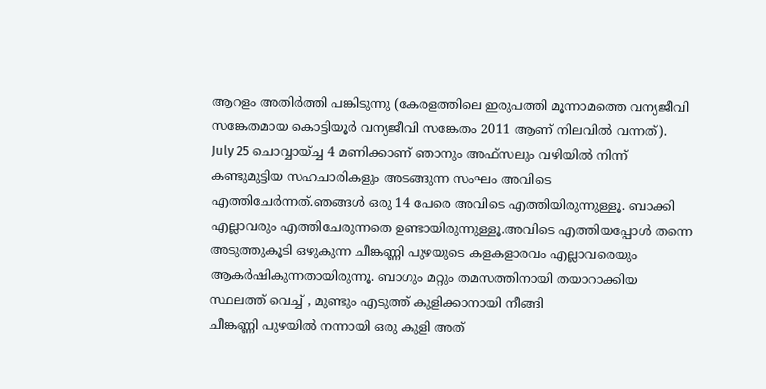ആറളം അതിർത്തി പങ്കിടുന്നു (കേരളത്തിലെ ഇരുപത്തി മൂന്നാമത്തെ വന്യജീവി സങ്കേതമായ കൊട്ടിയൂർ വന്യജീവി സങ്കേതം 2011 ആണ് നിലവിൽ വന്നത്).
July 25 ചൊവ്വായ്ച്ച 4 മണിക്കാണ് ഞാനും അഫ്സലും വഴിയിൽ നിന്ന് കണ്ടുമുട്ടിയ സഹചാരികളും അടങ്ങുന്ന സംഘം അവിടെ എത്തിചേർന്നത്.ഞങ്ങൾ ഒരു 14 പേരെ അവിടെ എത്തിയിരുന്നുള്ളൂ. ബാക്കി എല്ലാവരും എത്തിചേരുന്നതെ ഉണ്ടായിരുന്നുള്ളൂ.അവിടെ എത്തിയപ്പോൾ തന്നെ അടുത്തുകൂടി ഒഴുകുന്ന ചീങ്കണ്ണി പുഴയുടെ കളകളാരവം എല്ലാവരെയും ആകർഷികുന്നതായിരുന്നൂ. ബാഗും മറ്റും തമസത്തിനായി തയാറാക്കിയ സ്ഥലത്ത് വെച്ച് , മുണ്ടും എടുത്ത് കുളിക്കാനായി നീങ്ങി
ചീങ്കണ്ണി പുഴയിൽ നന്നായി ഒരു കുളി അത്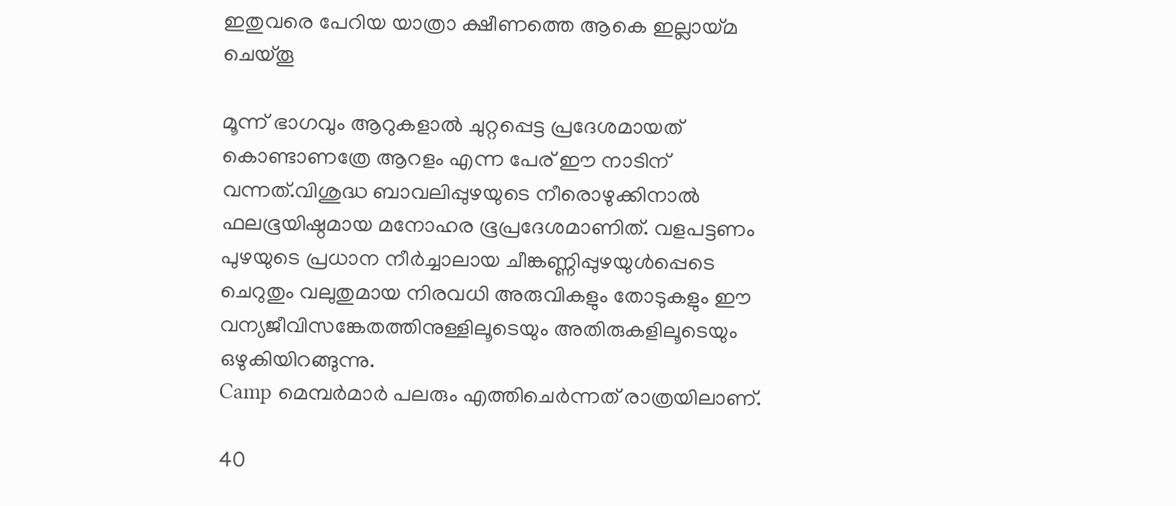ഇതുവരെ പേറിയ യാത്രാ ക്ഷീണത്തെ ആകെ ഇല്ലായ്മ ചെയ്തൂ

മൂന്ന് ഭാഗവും ആറുകളാൽ ചുറ്റപ്പെട്ട പ്രദേശമായത് കൊണ്ടാണത്രേ ആറളം എന്ന പേര് ഈ നാടിന് വന്നത്.വിശുദ്ധ ബാവലിപ്പുഴയുടെ നീരൊഴുക്കിനാല്‍ ഫലഭൂയിഷ്ഠമായ മനോഹര ഭൂപ്രദേശമാണിത്. വളപട്ടണം പുഴയുടെ പ്രധാന നീര്‍ച്ചാലായ ചീങ്കണ്ണിപ്പുഴയുള്‍പ്പെടെ ചെറുതും വലുതുമായ നിരവധി അരുവികളും തോടുകളും ഈ വന്യജീവിസങ്കേതത്തിനുള്ളിലൂടെയും അതിരുകളിലൂടെയും ഒഴുകിയിറങ്ങുന്നു.
Camp മെമ്പർമാർ പലരും എത്തിചെർന്നത് രാത്രയിലാണ്.

40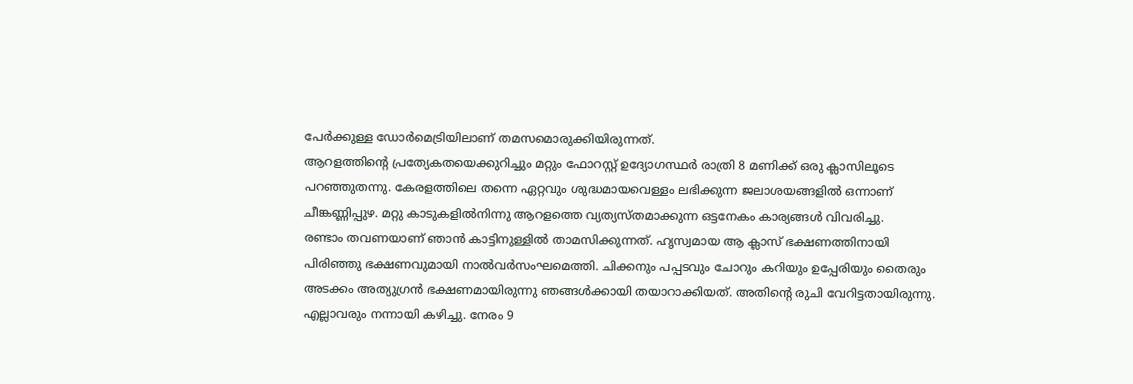പേര്‍ക്കുള്ള ഡോര്‍മെട്രിയിലാണ് തമസമൊരുക്കിയിരുന്നത്.
ആറളത്തിന്റെ പ്രത്യേകതയെക്കുറിച്ചും മറ്റും ഫോറസ്റ്റ് ഉദ്യോഗസ്ഥര്‍ രാത്രി 8 മണിക്ക് ഒരു ക്ലാസിലൂടെ പറഞ്ഞുതന്നു. കേരളത്തിലെ തന്നെ ഏറ്റവും ശുദ്ധമായവെള്ളം ലഭിക്കുന്ന ജലാശയങ്ങളില്‍ ഒന്നാണ് ചീങ്കണ്ണിപ്പുഴ. മറ്റു കാടുകളില്‍നിന്നു ആറളത്തെ വ്യത്യസ്തമാക്കുന്ന ഒട്ടനേകം കാര്യങ്ങള്‍ വിവരിച്ചു.
രണ്ടാം തവണയാണ് ഞാൻ കാട്ടിനുള്ളില്‍ താമസിക്കുന്നത്. ഹൃസ്വമായ ആ ക്ലാസ് ഭക്ഷണത്തിനായി പിരിഞ്ഞു ഭക്ഷണവുമായി നാല്‍വര്‍സംഘമെത്തി. ചിക്കനും പപ്പടവും ചോറും കറിയും ഉപ്പേരിയും തൈരും അടക്കം‌ അത്യുഗ്രന്‍ ഭക്ഷണമായിരുന്നു ഞങ്ങള്‍ക്കായി തയാറാക്കിയത്. അതിന്റെ രുചി വേറിട്ടതായിരുന്നു. എല്ലാവരും നന്നായി കഴിച്ചു. നേരം 9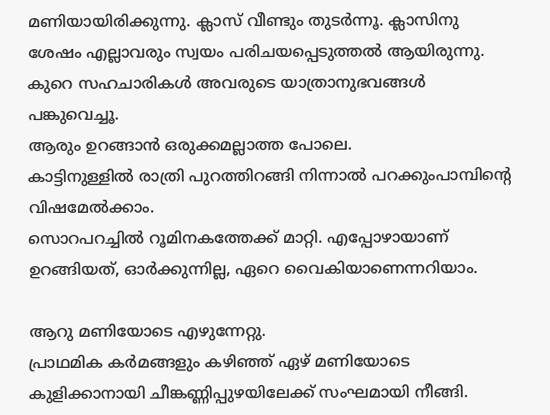മണിയായിരിക്കുന്നു. ക്ലാസ് വീണ്ടും തുടർന്നൂ. ക്ലാസിനു ശേഷം എല്ലാവരും സ്വയം പരിചയപ്പെടുത്തൽ ആയിരുന്നു. കുറെ സഹചാരികൾ അവരുടെ യാത്രാനുഭവങ്ങൾ പങ്കുവെച്ചൂ.
ആരും ഉറങ്ങാന്‍ ഒരുക്കമല്ലാത്ത പോലെ.
കാട്ടിനുള്ളില്‍ രാത്രി പുറത്തിറങ്ങി നിന്നാല്‍ പറക്കുംപാമ്പിന്റെ വിഷമേല്‍ക്കാം.
സൊറപറച്ചില്‍ റൂമിനകത്തേക്ക് മാറ്റി. എപ്പോഴായാണ് ഉറങ്ങിയത്, ഓര്‍ക്കുന്നില്ല, ഏറെ വൈകിയാണെന്നറിയാം.

ആറു മണിയോടെ എഴുന്നേറ്റു.
പ്രാഥമിക കര്‍മങ്ങളും കഴിഞ്ഞ് ഏഴ് മണിയോടെ കുളിക്കാനായി ചീങ്കണ്ണിപ്പുഴയിലേക്ക് സംഘമായി നീങ്ങി.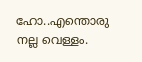ഹോ..എന്തൊരു നല്ല വെള്ളം.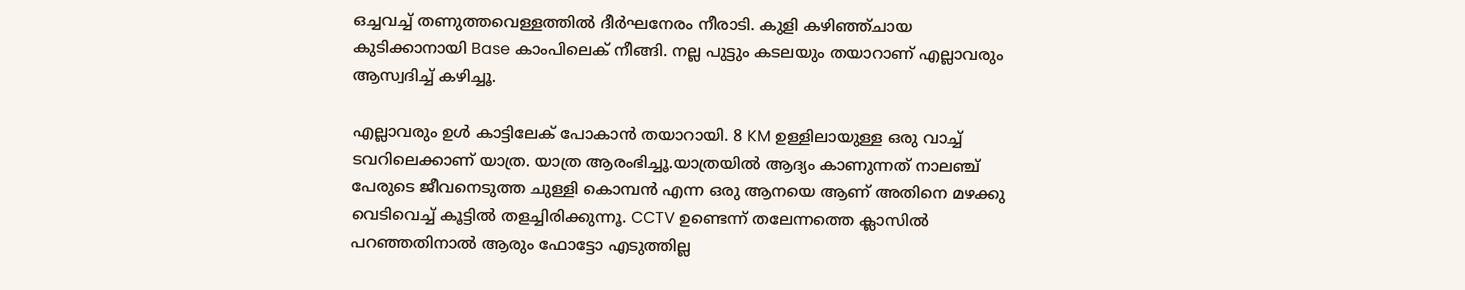ഒച്ചവച്ച് തണുത്തവെള്ളത്തില്‍ ദീര്‍ഘനേരം നീരാടി. കുളി കഴിഞ്ഞ്ചായ കുടിക്കാനായി Base കാംപിലെക് നീങ്ങി. നല്ല പുട്ടും കടലയും തയാറാണ് എല്ലാവരും ആസ്വദിച്ച് കഴിച്ചൂ.

എല്ലാവരും ഉൾ കാട്ടിലേക് പോകാൻ തയാറായി. 8 KM ഉള്ളിലായുള്ള ഒരു വാച്ച് ടവറിലെക്കാണ് യാത്ര. യാത്ര ആരംഭിച്ചൂ.യാത്രയിൽ ആദ്യം കാണുന്നത് നാലഞ്ച് പേരുടെ ജീവനെടുത്ത ചുള്ളി കൊമ്പൻ എന്ന ഒരു ആനയെ ആണ് അതിനെ മഴക്കു വെടിവെച്ച് കൂട്ടിൽ തളച്ചിരിക്കുന്നൂ. CCTV ഉണ്ടെന്ന് തലേന്നത്തെ ക്ലാസിൽ പറഞ്ഞതിനാൽ ആരും ഫോട്ടോ എടുത്തില്ല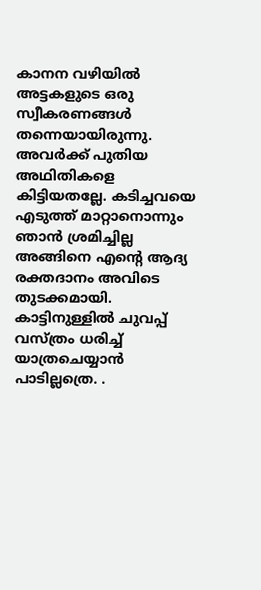കാനന വഴിയിൽ അട്ടകളുടെ ഒരു സ്വീകരണങ്ങൾ തന്നെയായിരുന്നു. അവർക്ക് പുതിയ അഥിതികളെ കിട്ടിയതല്ലേ. കടിച്ചവയെ എടുത്ത് മാറ്റാനൊന്നും ഞാൻ ശ്രമിച്ചില്ല അങ്ങിനെ എന്റെ ആദ്യ രക്തദാനം അവിടെ തുടക്കമായി.
കാട്ടിനുള്ളില്‍ ചുവപ്പ് വസ്ത്രം ധരിച്ച് യാത്രചെയ്യാന്‍ പാടില്ലത്രെ. .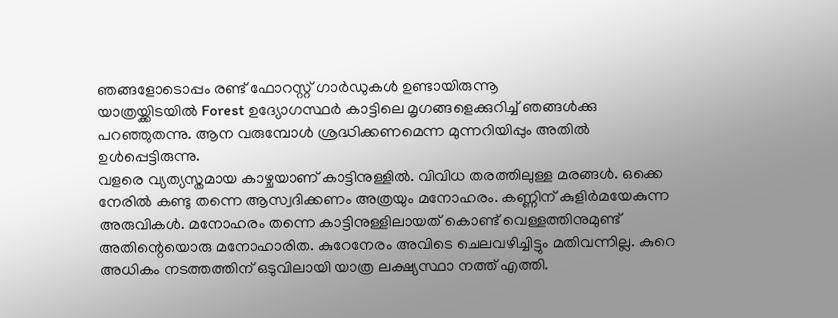ഞങ്ങളോടൊപ്പം രണ്ട് ഫോറസ്റ്റ് ഗാർഡുകൾ ഉണ്ടായിരുന്നൂ
യാത്രയ്ക്കിടയില്‍ Forest ഉദ്യോഗസ്ഥർ കാട്ടിലെ മൃഗങ്ങളെക്കുറിച്ച് ഞങ്ങള്‍ക്കു പറഞ്ഞുതന്നു. ആന വരുമ്പോള്‍ ശ്രദ്ധിക്കണമെന്ന മുന്നറിയിപ്പും അതില്‍ ഉള്‍പ്പെട്ടിരുന്നു.
വളരെ വ്യത്യസ്തമായ കാഴ്ചയാണ് കാട്ടിനുള്ളില്‍. വിവിധ തരത്തിലുള്ള മരങ്ങള്‍. ഒക്കെ നേരില്‍ കണ്ടു തന്നെ ആസ്വദിക്കണം അത്രയും മനോഹരം. കണ്ണിന് കുളിര്‍മയേകുന്ന അരുവികള്‍. മനോഹരം തന്നെ കാട്ടിനുള്ളിലായത് കൊണ്ട് വെള്ളത്തിനുമുണ്ട് അതിന്റെയൊരു മനോഹാരിത. കുറേനേരം അവിടെ ചെലവഴിച്ചിട്ടും മതിവന്നില്ല. കുറെ അധികം നടത്തത്തിന് ഒടുവിലായി യാത്ര ലക്ഷ്യസ്ഥാ നത്ത് എത്തി.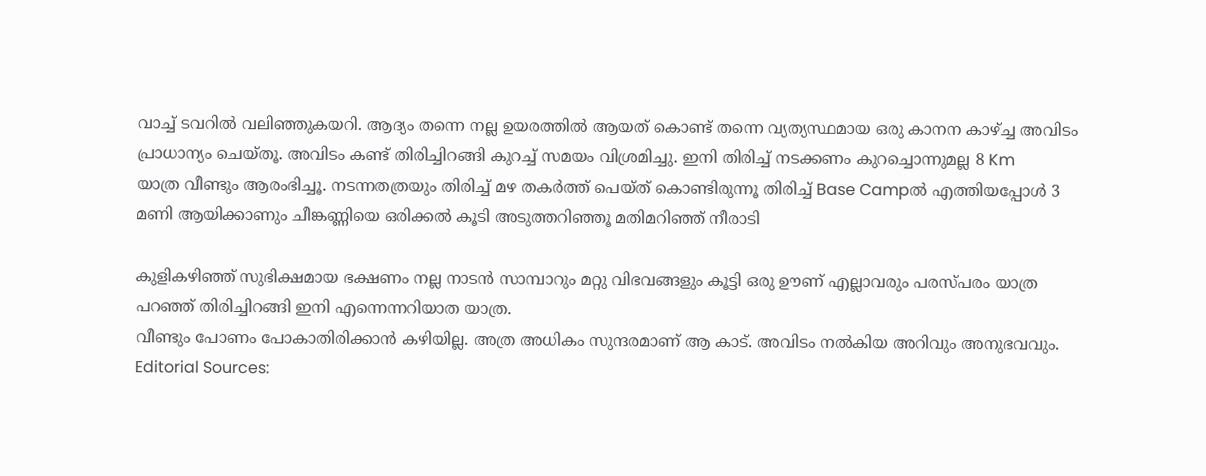വാച്ച് ടവറിൽ വലിഞ്ഞുകയറി. ആദ്യം തന്നെ നല്ല ഉയരത്തിൽ ആയത് കൊണ്ട് തന്നെ വ്യത്യസ്ഥമായ ഒരു കാനന കാഴ്ച്ച അവിടം പ്രാധാന്യം ചെയ്തൂ. അവിടം കണ്ട് തിരിച്ചിറങ്ങി കുറച്ച് സമയം വിശ്രമിച്ചു. ഇനി തിരിച്ച് നടക്കണം കുറച്ചൊന്നുമല്ല 8 Km
യാത്ര വീണ്ടും ആരംഭിച്ചൂ. നടന്നതത്രയും തിരിച്ച് മഴ തകർത്ത് പെയ്ത് കൊണ്ടിരുന്നൂ തിരിച്ച് Base Campൽ എത്തിയപ്പോൾ 3 മണി ആയിക്കാണും ചീങ്കണ്ണിയെ ഒരിക്കൽ കൂടി അടുത്തറിഞ്ഞൂ മതിമറിഞ്ഞ് നീരാടി

കുളികഴിഞ്ഞ് സുഭിക്ഷമായ ഭക്ഷണം നല്ല നാടൻ സാമ്പാറും മറ്റു വിഭവങ്ങളും കൂട്ടി ഒരു ഊണ് എല്ലാവരും പരസ്പരം യാത്ര പറഞ്ഞ് തിരിച്ചിറങ്ങി ഇനി എന്നെന്നറിയാത യാത്ര.
വീണ്ടും പോണം പോകാതിരിക്കാൻ കഴിയില്ല. അത്ര അധികം സുന്ദരമാണ് ആ കാട്. അവിടം നൽകിയ അറിവും അനുഭവവും.
Editorial Sources: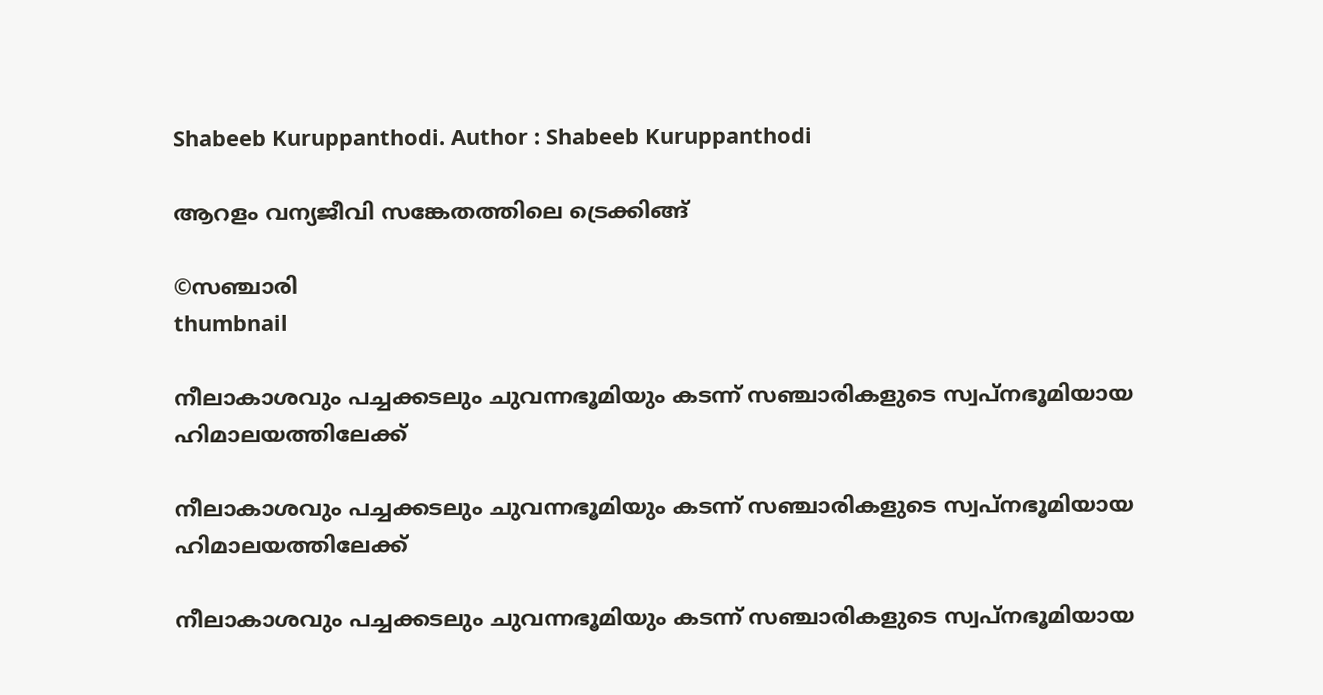Shabeeb Kuruppanthodi. Author : Shabeeb Kuruppanthodi

ആറളം വന്യജീവി സങ്കേതത്തിലെ ട്രെക്കിങ്ങ്

©സഞ്ചാരി
thumbnail

നീലാകാശവും പച്ചക്കടലും ചുവന്നഭൂമിയും കടന്ന് സഞ്ചാരികളുടെ സ്വപ്‌നഭൂമിയായ ഹിമാലയത്തിലേക്ക്

നീലാകാശവും പച്ചക്കടലും ചുവന്നഭൂമിയും കടന്ന് സഞ്ചാരികളുടെ സ്വപ്‌നഭൂമിയായ ഹിമാലയത്തിലേക്ക്

നീലാകാശവും പച്ചക്കടലും ചുവന്നഭൂമിയും കടന്ന് സഞ്ചാരികളുടെ സ്വപ്‌നഭൂമിയായ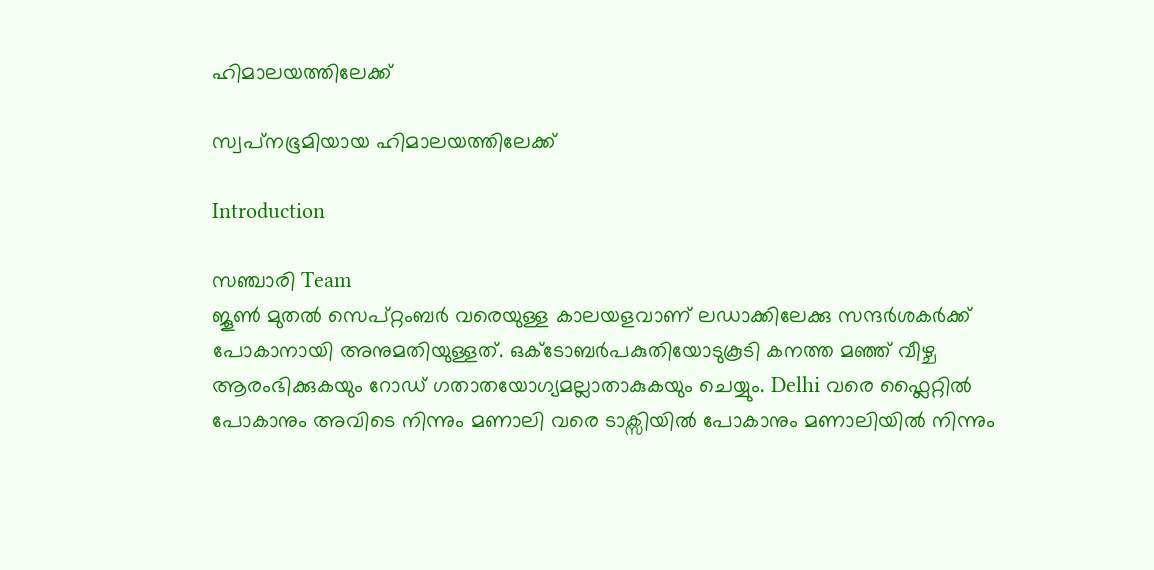ഹിമാലയത്തിലേക്ക്

സ്വപ്‌നഭൂമിയായ ഹിമാലയത്തിലേക്ക്

Introduction

സഞ്ചാരി Team
ജൂൺ മുതൽ സെപ്റ്റംബർ വരെയുള്ള കാലയളവാണ് ലഡാക്കിലേക്കു സന്ദർശകർക്ക് പോകാനായി അനുമതിയുള്ളത്. ഒക്ടോബര്‍പകുതിയോടുകൂടി കനത്ത മഞ്ഞ് വീഴ്ച ആരംഭിക്കുകയും റോഡ് ഗതാതയോഗ്യമല്ലാതാകുകയും ചെയ്യും. Delhi വരെ ഫ്ലൈറ്റിൽ പോകാനും അവിടെ നിന്നും മണാലി വരെ ടാക്സിയിൽ പോകാനും മണാലിയിൽ നിന്നും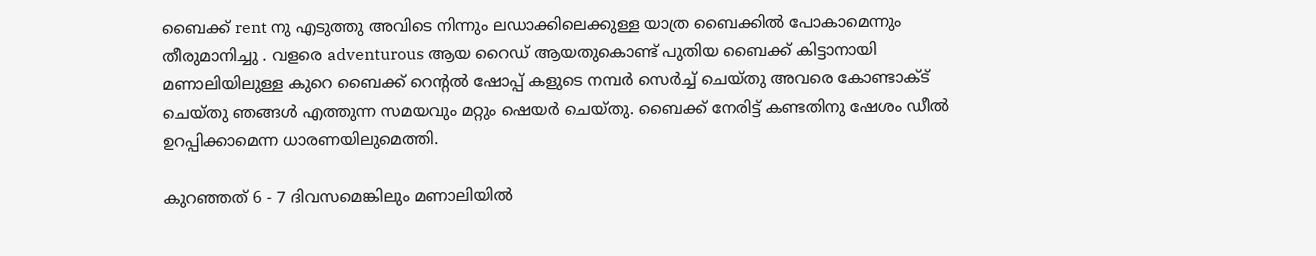ബൈക്ക് rent നു എടുത്തു അവിടെ നിന്നും ലഡാക്കിലെക്കുള്ള യാത്ര ബൈക്കിൽ പോകാമെന്നും തീരുമാനിച്ചു . വളരെ adventurous ആയ റൈഡ് ആയതുകൊണ്ട് പുതിയ ബൈക്ക് കിട്ടാനായി മണാലിയിലുള്ള കുറെ ബൈക്ക് റെന്റൽ ഷോപ്പ് കളുടെ നമ്പർ സെർച്ച് ചെയ്തു അവരെ കോണ്ടാക്ട് ചെയ്തു ഞങ്ങൾ എത്തുന്ന സമയവും മറ്റും ഷെയർ ചെയ്തു. ബൈക്ക് നേരിട്ട് കണ്ടതിനു ഷേശം ഡീൽ ഉറപ്പിക്കാമെന്ന ധാരണയിലുമെത്തി.

കുറഞ്ഞത് 6 - 7 ദിവസമെങ്കിലും മണാലിയിൽ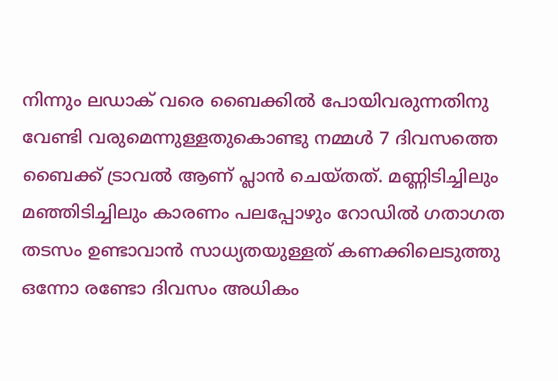നിന്നും ലഡാക് വരെ ബൈക്കിൽ പോയിവരുന്നതിനു വേണ്ടി വരുമെന്നുള്ളതുകൊണ്ടു നമ്മൾ 7 ദിവസത്തെ ബൈക്ക് ട്രാവൽ ആണ് പ്ലാൻ ചെയ്തത്. മണ്ണിടിച്ചിലും മഞ്ഞിടിച്ചിലും കാരണം പലപ്പോഴും റോഡിൽ ഗതാഗത തടസം ഉണ്ടാവാൻ സാധ്യതയുള്ളത് കണക്കിലെടുത്തു ഒന്നോ രണ്ടോ ദിവസം അധികം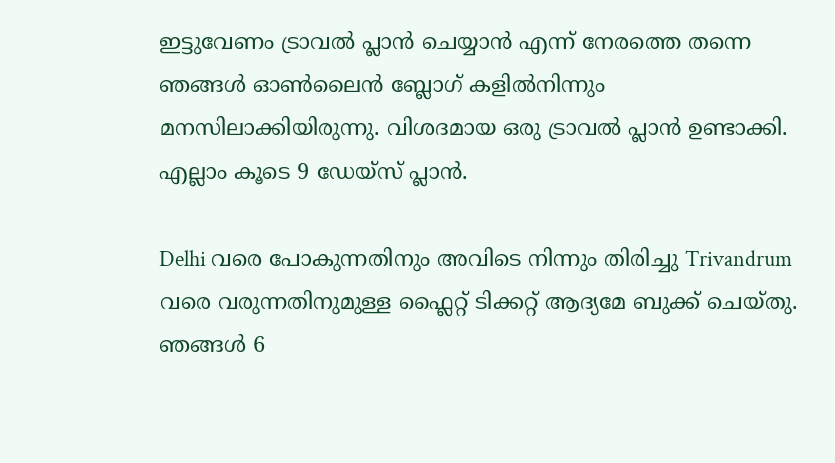ഇട്ടുവേണം ട്രാവൽ പ്ലാൻ ചെയ്യാൻ എന്ന് നേരത്തെ തന്നെ ഞങ്ങൾ ഓൺലൈൻ ബ്ലോഗ് കളിൽനിന്നും മനസിലാക്കിയിരുന്നു. വിശദമായ ഒരു ട്രാവൽ പ്ലാൻ ഉണ്ടാക്കി. എല്ലാം കൂടെ 9 ഡേയ്സ് പ്ലാൻ.

Delhi വരെ പോകുന്നതിനും അവിടെ നിന്നും തിരിച്ചു Trivandrum വരെ വരുന്നതിനുമുള്ള ഫ്ലൈറ്റ് ടിക്കറ്റ് ആദ്യമേ ബുക്ക് ചെയ്തു. ഞങ്ങൾ 6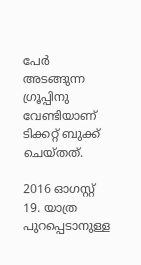പേർ അടങ്ങുന്ന ഗ്രൂപ്പിനു വേണ്ടിയാണ് ടിക്കറ്റ് ബുക്ക് ചെയ്തത്.

2016 ഓഗസ്റ്റ് 19. യാത്ര പുറപ്പെടാനുള്ള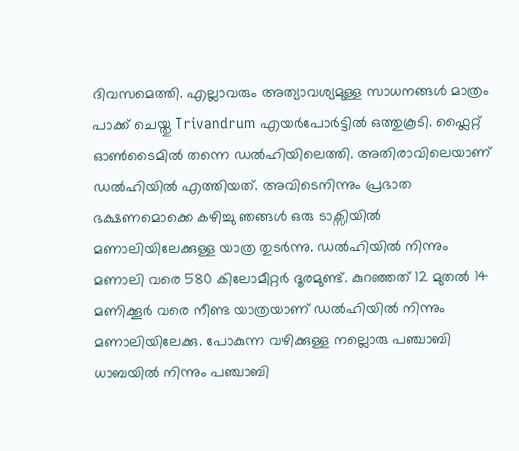ദിവസമെത്തി. എല്ലാവരും അത്യാവശ്യമുള്ള സാധനങ്ങൾ മാത്രം പാക്ക് ചെയ്തു Trivandrum എയർപോർട്ടിൽ ഒത്തുകൂടി. ഫ്ലൈറ്റ് ഓൺടൈമിൽ തന്നെ ഡൽഹിയിലെത്തി. അതിരാവിലെയാണ് ഡൽഹിയിൽ എത്തിയത്. അവിടെനിന്നും പ്രഭാത ഭക്ഷണമൊക്കെ കഴിച്ചു ഞങ്ങൾ ഒരു ടാക്സിയിൽ മണാലിയിലേക്കുള്ള യാത്ര തുടർന്നു. ഡൽഹിയിൽ നിന്നും മണാലി വരെ 580 കിലോമീറ്റർ ദൂരമുണ്ട്. കുറഞ്ഞത് 12 മുതൽ 14 മണിക്കൂർ വരെ നീണ്ട യാത്രയാണ് ഡൽഹിയിൽ നിന്നും മണാലിയിലേക്കു. പോകുന്ന വഴിക്കുള്ള നല്ലൊരു പഞ്ചാബി ധാബയിൽ നിന്നും പഞ്ചാബി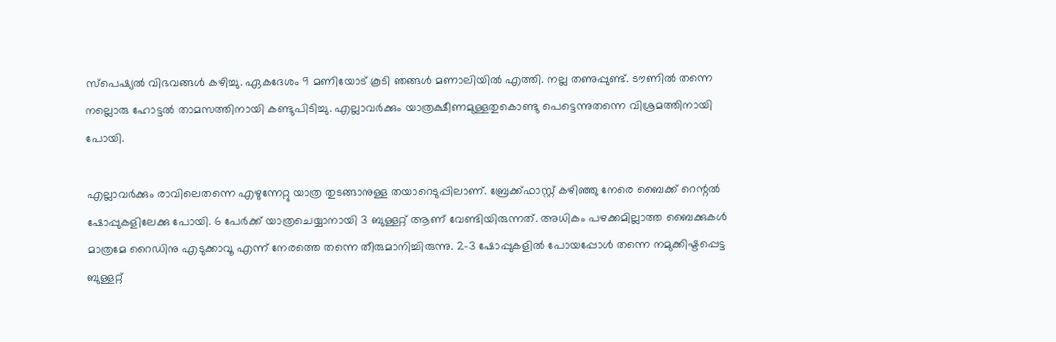സ്പെഷ്യൽ വിഭവങ്ങൾ കഴിച്ചു. ഏകദേശം 9 മണിയോട് കൂടി ഞങ്ങൾ മണാലിയിൽ എത്തി. നല്ല തണുപ്പുണ്ട്. ടൗണിൽ തന്നെ നല്ലൊരു ഹോട്ടൽ താമസത്തിനായി കണ്ടുപിടിച്ചു. എല്ലാവർക്കും യാത്രക്ഷീണമുള്ളതുകൊണ്ടു പെട്ടെന്നുതന്നെ വിശ്രമത്തിനായി പോയി.

എല്ലാവർക്കും രാവിലെതന്നെ എഴുന്നേറ്റു യാത്ര തുടങ്ങാനുള്ള തയാറെടുപ്പിലാണ്. ബ്രേക്ക്ഫാസ്റ്റ് കഴിഞ്ഞു നേരെ ബൈക്ക് റെന്റൽ ഷോപ്പുകളിലേക്കു പോയി. 6 പേർക്ക് യാത്രചെയ്യാനായി 3 ബുള്ളറ്റ് ആണ് വേണ്ടിയിരുന്നത്. അധികം പഴക്കമില്ലാത്ത ബൈക്കുകൾ മാത്രമേ റൈഡിനു എടുക്കാവൂ എന്ന് നേരത്തെ തന്നെ തീരുമാനിച്ചിരുന്നു. 2-3 ഷോപ്പുകളിൽ പോയപ്പോൾ തന്നെ നമുക്കിഷ്ടപ്പെട്ട ബുള്ളറ്റ്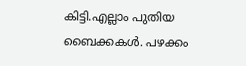കിട്ടി.എല്ലാം പുതിയ ബൈക്കകൾ. പഴക്കം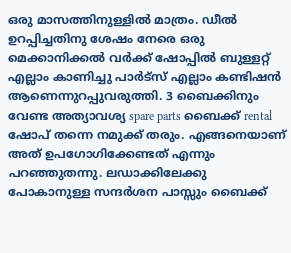ഒരു മാസത്തിനുള്ളിൽ മാത്രം. ഡീൽ ഉറപ്പിച്ചതിനു ശേഷം നേരെ ഒരു മെക്കാനിക്കൽ വർക്ക് ഷോപ്പിൽ ബുള്ളറ്റ് എല്ലാം കാണിച്ചു പാർട്സ് എല്ലാം കണ്ടിഷൻ ആണെന്നുറപ്പുവരുത്തി. 3 ബൈക്കിനും വേണ്ട അത്യാവശ്യ spare parts ബൈക്ക് rental ഷോപ് തന്നെ നമുക്ക് തരും. എങ്ങനെയാണ് അത് ഉപഗോഗിക്കേണ്ടത് എന്നും പറഞ്ഞുതന്നു. ലഡാക്കിലേക്കു പോകാനുള്ള സന്ദർശന പാസ്സും ബൈക്ക്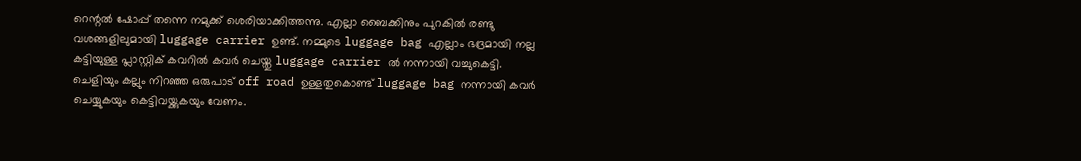റെന്റൽ ഷോപ്പ് തന്നെ നമുക്ക് ശെരിയാക്കിത്തന്നു. എല്ലാ ബൈക്കിനും പുറകിൽ രണ്ടു വശങ്ങളിലുമായി luggage carrier ഉണ്ട്. നമ്മുടെ luggage bag എല്ലാം ഭദ്രമായി നല്ല കട്ടിയുള്ള പ്ലാസ്റ്റിക് കവറിൽ കവർ ചെയ്തു luggage carrier ൽ നന്നായി വച്ചുകെട്ടി. ചെളിയും കല്ലും നിറഞ്ഞ ഒരുപാട് off road ഉള്ളതുകൊണ്ട് luggage bag നന്നായി കവർ ചെയ്യുകയും കെട്ടിവയ്ക്കുകയും വേണം.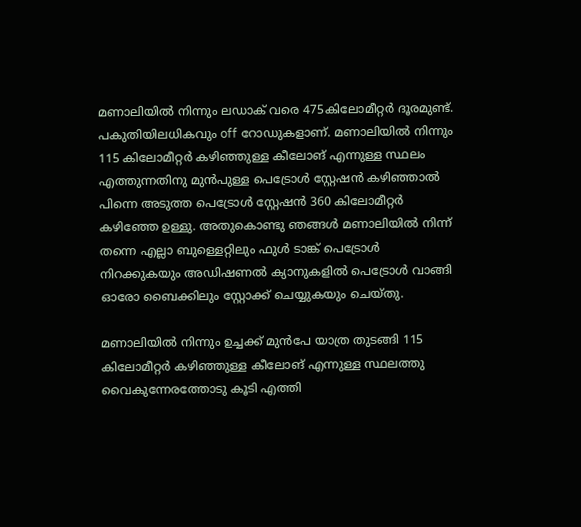മണാലിയിൽ നിന്നും ലഡാക് വരെ 475കിലോമീറ്റർ ദൂരമുണ്ട്. പകുതിയിലധികവും off റോഡുകളാണ്. മണാലിയിൽ നിന്നും 115 കിലോമീറ്റർ കഴിഞ്ഞുള്ള കീലോങ് എന്നുള്ള സ്ഥലം എത്തുന്നതിനു മുൻപുള്ള പെട്രോൾ സ്റ്റേഷൻ കഴിഞ്ഞാൽ പിന്നെ അടുത്ത പെട്രോൾ സ്റ്റേഷൻ 360 കിലോമീറ്റർ കഴിഞ്ഞേ ഉള്ളു. അതുകൊണ്ടു ഞങ്ങൾ മണാലിയിൽ നിന്ന് തന്നെ എല്ലാ ബുള്ളെറ്റിലും ഫുൾ ടാങ്ക് പെട്രോൾ നിറക്കുകയും അഡിഷണൽ ക്യാനുകളിൽ പെട്രോൾ വാങ്ങി ഓരോ ബൈക്കിലും സ്റ്റോക്ക് ചെയ്യുകയും ചെയ്തു.

മണാലിയിൽ നിന്നും ഉച്ചക്ക് മുൻപേ യാത്ര തുടങ്ങി 115 കിലോമീറ്റർ കഴിഞ്ഞുള്ള കീലോങ് എന്നുള്ള സ്ഥലത്തു വൈകുന്നേരത്തോടു കൂടി എത്തി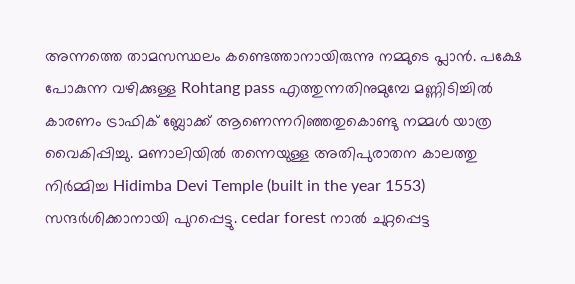അന്നത്തെ താമസസ്ഥലം കണ്ടെത്താനായിരുന്നു നമ്മുടെ പ്ലാൻ. പക്ഷേ പോകുന്ന വഴിക്കുള്ള Rohtang pass എത്തുന്നതിനുമുമ്പേ മണ്ണിടിച്ചിൽ കാരണം ട്രാഫിക് ബ്ലോക്ക് ആണെന്നറിഞ്ഞതുകൊണ്ടു നമ്മൾ യാത്ര വൈകിപ്പിച്ചു. മണാലിയിൽ തന്നെയുള്ള അതിപുരാതന കാലത്തു നിർമ്മിച്ച Hidimba Devi Temple (built in the year 1553) സന്ദർശിക്കാനായി പുറപ്പെട്ടു. cedar forest നാൽ ചുറ്റപ്പെട്ട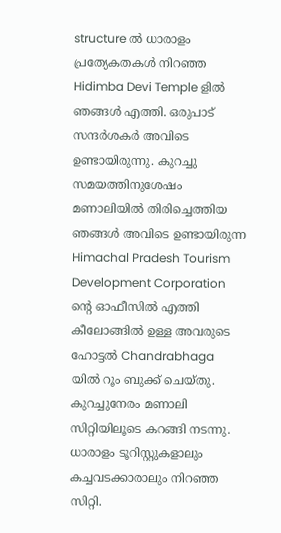structure ൽ ധാരാളം പ്രത്യേകതകൾ നിറഞ്ഞ Hidimba Devi Temple ളിൽ ഞങ്ങൾ എത്തി. ഒരുപാട് സന്ദർശകർ അവിടെ ഉണ്ടായിരുന്നു. കുറച്ചു സമയത്തിനുശേഷം മണാലിയിൽ തിരിച്ചെത്തിയ ഞങ്ങൾ അവിടെ ഉണ്ടായിരുന്ന Himachal Pradesh Tourism Development Corporation ന്റെ ഓഫീസിൽ എത്തി കീലോങ്ങിൽ ഉള്ള അവരുടെ ഹോട്ടൽ Chandrabhaga യിൽ റൂം ബുക്ക് ചെയ്തു. കുറച്ചുനേരം മണാലി സിറ്റിയിലൂടെ കറങ്ങി നടന്നു. ധാരാളം ടൂറിസ്റ്റുകളാലും കച്ചവടക്കാരാലും നിറഞ്ഞ സിറ്റി.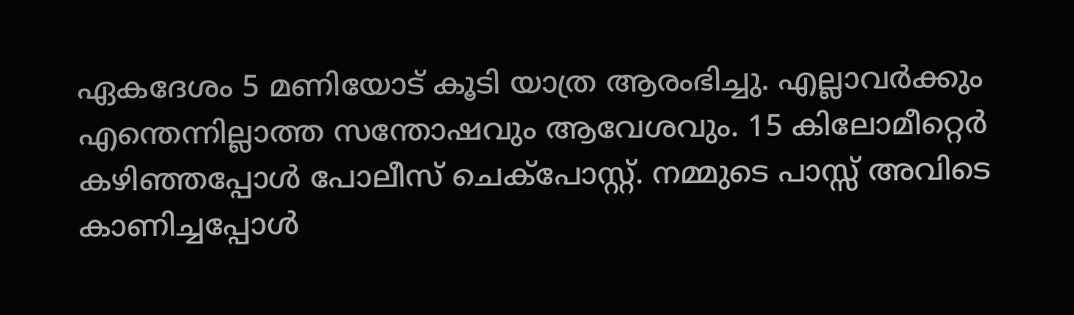ഏകദേശം 5 മണിയോട് കൂടി യാത്ര ആരംഭിച്ചു. എല്ലാവർക്കും എന്തെന്നില്ലാത്ത സന്തോഷവും ആവേശവും. 15 കിലോമീറ്റെർ കഴിഞ്ഞപ്പോൾ പോലീസ് ചെക്‌പോസ്റ്റ്. നമ്മുടെ പാസ്സ് അവിടെ കാണിച്ചപ്പോൾ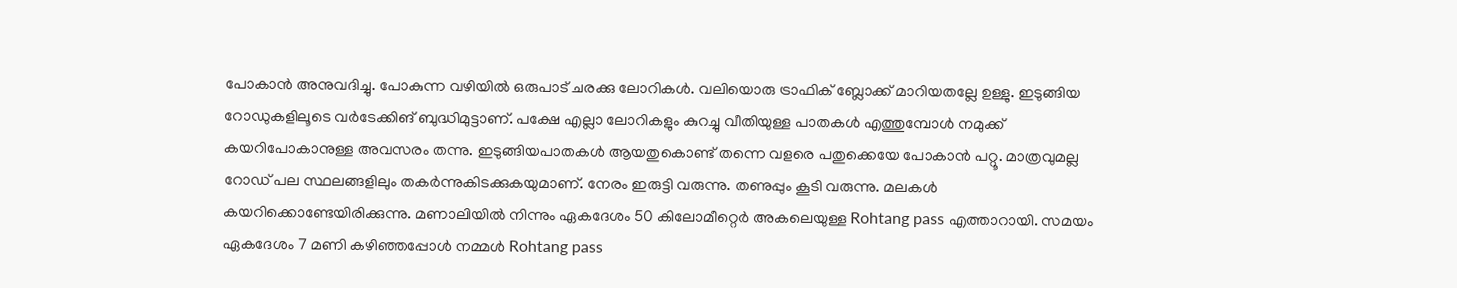പോകാൻ അനുവദിച്ചു. പോകുന്ന വഴിയിൽ ഒരുപാട് ചരക്കു ലോറികൾ. വലിയൊരു ട്രാഫിക് ബ്ലോക്ക് മാറിയതല്ലേ ഉള്ളു. ഇടുങ്ങിയ റോഡുകളിലൂടെ വർടേക്കിങ് ബുദ്ധിമുട്ടാണ്. പക്ഷേ എല്ലാ ലോറികളും കുറച്ചു വീതിയുള്ള പാതകൾ എത്തുമ്പോൾ നമുക്ക് കയറിപോകാനുള്ള അവസരം തന്നു. ഇടുങ്ങിയപാതകൾ ആയതുകൊണ്ട് തന്നെ വളരെ പതുക്കെയേ പോകാൻ പറ്റൂ. മാത്രവുമല്ല റോഡ് പല സ്ഥലങ്ങളിലും തകർന്നുകിടക്കുകയുമാണ്. നേരം ഇരുട്ടി വരുന്നു. തണുപ്പും കൂടി വരുന്നു. മലകൾ കയറിക്കൊണ്ടേയിരിക്കുന്നു. മണാലിയിൽ നിന്നും ഏകദേശം 50 കിലോമീറ്റെർ അകലെയുള്ള Rohtang pass എത്താറായി. സമയം ഏകദേശം 7 മണി കഴിഞ്ഞപ്പോൾ നമ്മൾ Rohtang pass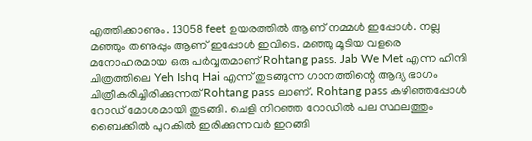എത്തിക്കാണും. 13058 feet ഉയരത്തിൽ ആണ് നമ്മൾ ഇപ്പോൾ. നല്ല മഞ്ഞും തണുപ്പും ആണ് ഇപ്പോൾ ഇവിടെ. മഞ്ഞു മൂടിയ വളരെ മനോഹരമായ ഒരു പർവ്വതമാണ് Rohtang pass. Jab We Met എന്ന ഹിന്ദി ചിത്രത്തിലെ Yeh Ishq Hai എന്ന് തുടങ്ങുന്ന ഗാനത്തിന്റെ ആദ്യ ഭാഗം ചിത്രീകരിച്ചിരിക്കുന്നത് Rohtang pass ലാണ്. Rohtang pass കഴിഞ്ഞപ്പോൾ റോഡ് മോശമായി തുടങ്ങി. ചെളി നിറഞ്ഞ റോഡിൽ പല സ്ഥലത്തും ബൈക്കിൽ പുറകിൽ ഇരിക്കുന്നവർ ഇറങ്ങി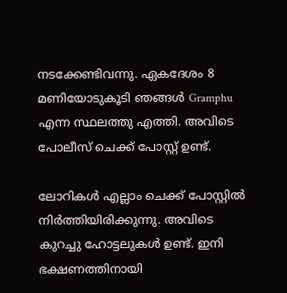നടക്കേണ്ടിവന്നു. ഏകദേശം 8 മണിയോടുകൂടി ഞങ്ങൾ Gramphu എന്ന സ്ഥലത്തു എത്തി. അവിടെ പോലീസ് ചെക്ക് പോസ്റ്റ് ഉണ്ട്.

ലോറികൾ എല്ലാം ചെക്ക് പോസ്റ്റിൽ നിർത്തിയിരിക്കുന്നു. അവിടെ കുറച്ചു ഹോട്ടലുകൾ ഉണ്ട്. ഇനി ഭക്ഷണത്തിനായി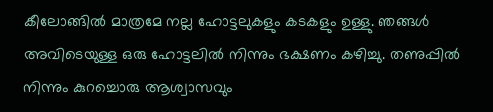കീലോങ്ങിൽ മാത്രമേ നല്ല ഹോട്ടലുകളും കടകളും ഉള്ളു. ഞങ്ങൾ അവിടെയുള്ള ഒരു ഹോട്ടലിൽ നിന്നും ഭക്ഷണം കഴിച്ചു. തണുപ്പിൽ നിന്നും കുറച്ചൊരു ആശ്വാസവും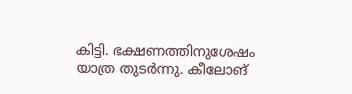കിട്ടി. ഭക്ഷണത്തിനുശേഷം യാത്ര തുടർന്നു. കീലോങ്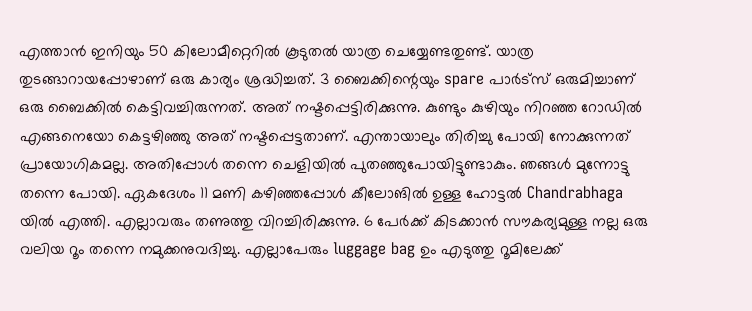എത്താൻ ഇനിയും 50 കിലോമീറ്റെറിൽ കൂടുതൽ യാത്ര ചെയ്യേണ്ടതുണ്ട്. യാത്ര തുടങ്ങാറായപ്പോഴാണ് ഒരു കാര്യം ശ്രദ്ധിച്ചത്. 3 ബൈക്കിന്റെയും spare പാർട്സ് ഒരുമിച്ചാണ് ഒരു ബൈക്കിൽ കെട്ടിവച്ചിരുന്നത്. അത് നഷ്ടപ്പെട്ടിരിക്കുന്നു. കുണ്ടും കുഴിയും നിറഞ്ഞ റോഡിൽ എങ്ങനെയോ കെട്ടഴിഞ്ഞു അത് നഷ്ടപ്പെട്ടതാണ്. എന്തായാലും തിരിച്ചു പോയി നോക്കുന്നത് പ്രായോഗികമല്ല. അതിപ്പോൾ തന്നെ ചെളിയിൽ പുതഞ്ഞുപോയിട്ടുണ്ടാകും. ഞങ്ങൾ മുന്നോട്ടു തന്നെ പോയി. ഏകദേശം 11 മണി കഴിഞ്ഞപ്പോൾ കീലോങിൽ ഉള്ള ഹോട്ടൽ Chandrabhaga യിൽ എത്തി. എല്ലാവരും തണുത്തു വിറച്ചിരിക്കുന്നു. 6 പേർക്ക് കിടക്കാൻ സൗകര്യമുള്ള നല്ല ഒരു വലിയ റൂം തന്നെ നമുക്കനുവദിച്ചു. എല്ലാപേരും luggage bag ഉം എടുത്തു റൂമിലേക്ക്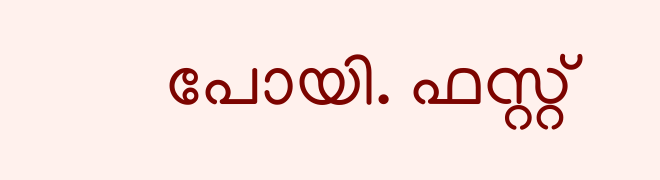പോയി. ഫസ്റ്റ്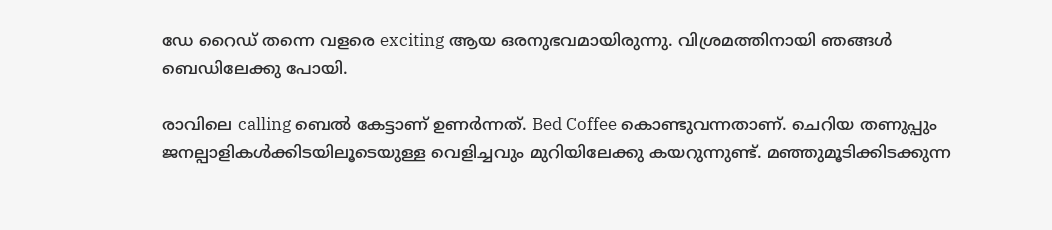ഡേ റൈഡ് തന്നെ വളരെ exciting ആയ ഒരനുഭവമായിരുന്നു. വിശ്രമത്തിനായി ഞങ്ങൾ ബെഡിലേക്കു പോയി.

രാവിലെ calling ബെൽ കേട്ടാണ് ഉണർന്നത്. Bed Coffee കൊണ്ടുവന്നതാണ്. ചെറിയ തണുപ്പും ജനല്പാളികൾക്കിടയിലൂടെയുള്ള വെളിച്ചവും മുറിയിലേക്കു കയറുന്നുണ്ട്. മഞ്ഞുമൂടിക്കിടക്കുന്ന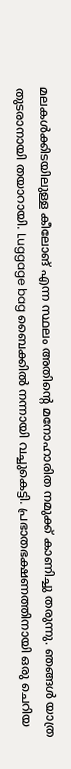മലകൾക്കിടയിലുള്ള കീലോങ് എന്ന സ്ഥലം അതിന്റെ മനോഹാരിത നമുക്ക് കാണിച്ചു തരുന്നു. ഞങ്ങൾ യാത്ര തുടരാനായി തയാറായി. Luggage bag ബൈക്കിൽ നന്നായി വച്ചുകെട്ടി. പ്രഭാതഭക്ഷണത്തിനായി ഒരു ചെറിയ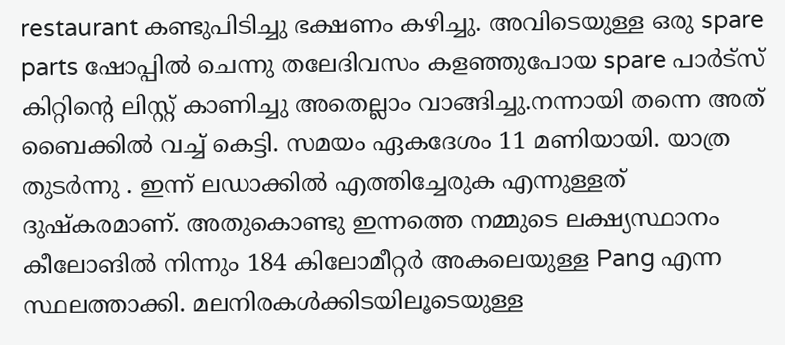restaurant കണ്ടുപിടിച്ചു ഭക്ഷണം കഴിച്ചു. അവിടെയുള്ള ഒരു spare parts ഷോപ്പിൽ ചെന്നു തലേദിവസം കളഞ്ഞുപോയ spare പാർട്സ് കിറ്റിന്റെ ലിസ്റ്റ് കാണിച്ചു അതെല്ലാം വാങ്ങിച്ചു.നന്നായി തന്നെ അത് ബൈക്കിൽ വച്ച് കെട്ടി. സമയം ഏകദേശം 11 മണിയായി. യാത്ര തുടർന്നു . ഇന്ന് ലഡാക്കിൽ എത്തിച്ചേരുക എന്നുള്ളത് ദുഷ്കരമാണ്. അതുകൊണ്ടു ഇന്നത്തെ നമ്മുടെ ലക്ഷ്യസ്ഥാനം കീലോങിൽ നിന്നും 184 കിലോമീറ്റർ അകലെയുള്ള Pang എന്ന സ്ഥലത്താക്കി. മലനിരകൾക്കിടയിലൂടെയുള്ള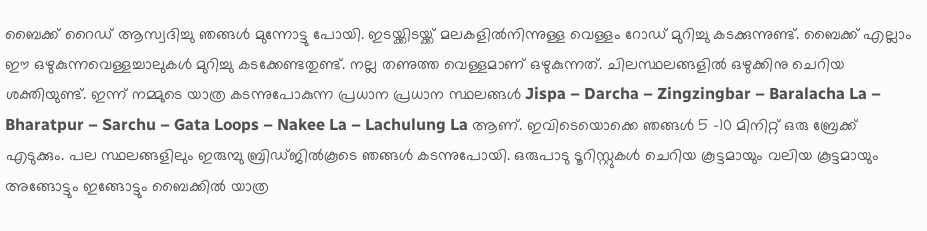ബൈക്ക് റൈഡ് ആസ്വദിച്ചു ഞങ്ങൾ മുന്നോട്ടു പോയി. ഇടയ്ക്കിടയ്ക്ക് മലകളിൽനിന്നുള്ള വെള്ളം റോഡ് മുറിച്ചു കടക്കുന്നുണ്ട്. ബൈക്ക് എല്ലാം ഈ ഒഴുകുന്നവെള്ളച്ചാലുകൾ മുറിച്ചു കടക്കേണ്ടതുണ്ട്. നല്ല തണുത്ത വെള്ളമാണ് ഒഴുകുന്നത്. ചിലസ്ഥലങ്ങളിൽ ഒഴുക്കിനു ചെറിയ ശക്തിയുണ്ട്. ഇന്ന് നമ്മുടെ യാത്ര കടന്നുപോകുന്ന പ്രധാന പ്രധാന സ്ഥലങ്ങൾ Jispa – Darcha – Zingzingbar – Baralacha La – Bharatpur – Sarchu – Gata Loops – Nakee La – Lachulung La ആണ്. ഇവിടെയൊക്കെ ഞങ്ങൾ 5 -10 മിനിറ്റ് ഒരു ബ്രേക്ക് എടുക്കും. പല സ്ഥലങ്ങളിലും ഇരുമ്പു ബ്രിഡ്ജിൽകൂടെ ഞങ്ങൾ കടന്നുപോയി. ഒരുപാടു ടൂറിസ്റ്റുകൾ ചെറിയ കൂട്ടമായും വലിയ കൂട്ടമായും അങ്ങോട്ടും ഇങ്ങോട്ടും ബൈക്കിൽ യാത്ര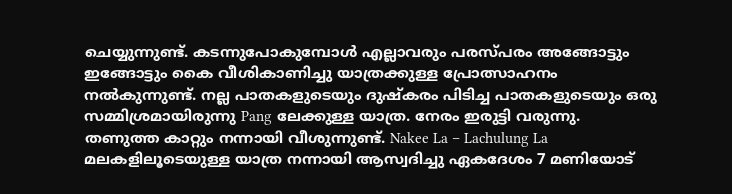ചെയ്യുന്നുണ്ട്. കടന്നുപോകുമ്പോൾ എല്ലാവരും പരസ്‌പരം അങ്ങോട്ടും ഇങ്ങോട്ടും കൈ വീശികാണിച്ചു യാത്രക്കുള്ള പ്രോത്സാഹനം നൽകുന്നുണ്ട്. നല്ല പാതകളുടെയും ദുഷ്കരം പിടിച്ച പാതകളുടെയും ഒരു സമ്മിശ്രമായിരുന്നു Pang ലേക്കുള്ള യാത്ര. നേരം ഇരുട്ടി വരുന്നു. തണുത്ത കാറ്റും നന്നായി വീശുന്നുണ്ട്. Nakee La – Lachulung La മലകളിലൂടെയുള്ള യാത്ര നന്നായി ആസ്വദിച്ചു ഏകദേശം 7 മണിയോട്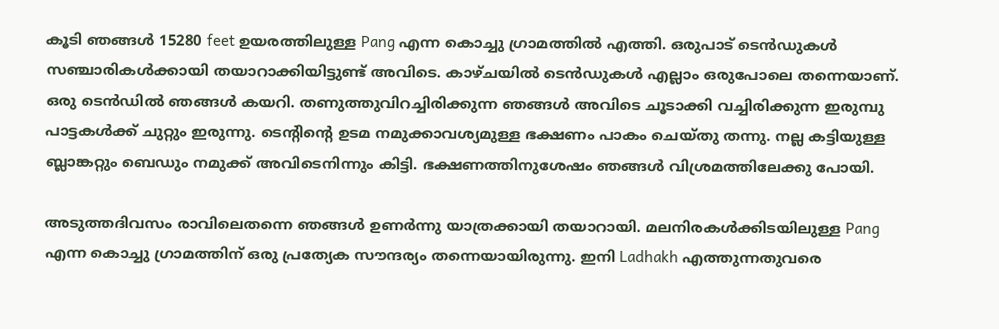കൂടി ഞങ്ങൾ 15280 feet ഉയരത്തിലുള്ള Pang എന്ന കൊച്ചു ഗ്രാമത്തിൽ എത്തി. ഒരുപാട് ടെൻഡുകൾ സഞ്ചാരികൾക്കായി തയാറാക്കിയിട്ടുണ്ട് അവിടെ. കാഴ്ചയിൽ ടെൻഡുകൾ എല്ലാം ഒരുപോലെ തന്നെയാണ്. ഒരു ടെൻഡിൽ ഞങ്ങൾ കയറി. തണുത്തുവിറച്ചിരിക്കുന്ന ഞങ്ങൾ അവിടെ ചൂടാക്കി വച്ചിരിക്കുന്ന ഇരുമ്പു പാട്ടകൾക്ക് ചുറ്റും ഇരുന്നു. ടെന്റിന്റെ ഉടമ നമുക്കാവശ്യമുള്ള ഭക്ഷണം പാകം ചെയ്തു തന്നു. നല്ല കട്ടിയുള്ള ബ്ലാങ്കറ്റും ബെഡും നമുക്ക് അവിടെനിന്നും കിട്ടി. ഭക്ഷണത്തിനുശേഷം ഞങ്ങൾ വിശ്രമത്തിലേക്കു പോയി.

അടുത്തദിവസം രാവിലെതന്നെ ഞങ്ങൾ ഉണർന്നു യാത്രക്കായി തയാറായി. മലനിരകൾക്കിടയിലുള്ള Pang എന്ന കൊച്ചു ഗ്രാമത്തിന് ഒരു പ്രത്യേക സൗന്ദര്യം തന്നെയായിരുന്നു. ഇനി Ladhakh എത്തുന്നതുവരെ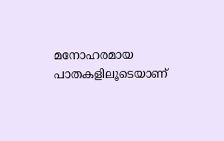മനോഹരമായ പാതകളിലൂടെയാണ്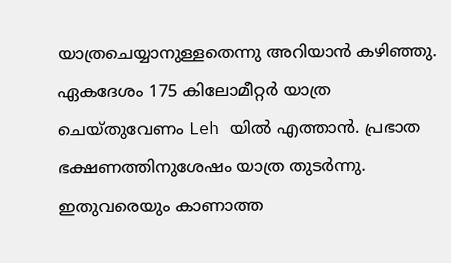യാത്രചെയ്യാനുള്ളതെന്നു അറിയാൻ കഴിഞ്ഞു. ഏകദേശം 175 കിലോമീറ്റർ യാത്ര ചെയ്തുവേണം Leh യിൽ എത്താൻ. പ്രഭാത ഭക്ഷണത്തിനുശേഷം യാത്ര തുടർന്നു. ഇതുവരെയും കാണാത്ത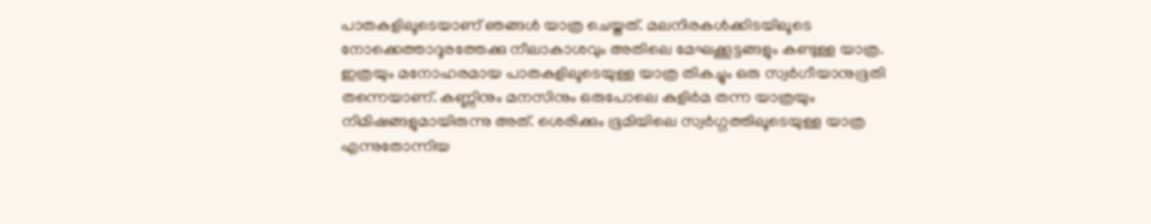പാതകളിലൂടെയാണ് ഞങ്ങൾ യാത്ര ചെയ്തത്. മലനിരകൾക്കിടയിലൂടെ നോക്കെത്താദൂരത്തേക്കു നീലാകാശവും അതിലെ മേഘക്കൂട്ടങ്ങളും കണ്ടുള്ള യാത്ര. ഇത്രയും മനോഹരമായ പാതകളിലൂടെയുള്ള യാത്ര തികച്ചും ഒരു സ്വർഗീയാനുഭൂതി തന്നെയാണ്. കണ്ണിനും മനസിനും ഒരുപോലെ കുളിർമ തന്ന യാത്രയും നിമിഷങ്ങളുമായിരുന്നു അത്. ശെരിക്കും ഭൂമിയിലെ സ്വർഗ്ഗത്തിലൂടെയുള്ള യാത്ര എന്നുതോന്നിയ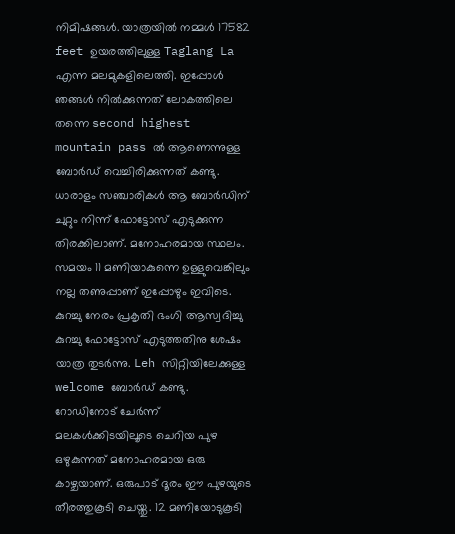നിമിഷങ്ങൾ. യാത്രയിൽ നമ്മൾ 17582 feet ഉയരത്തിലുള്ള Taglang La എന്ന മലമുകളിലെത്തി. ഇപ്പോൾ ഞങ്ങൾ നിൽക്കുന്നത് ലോകത്തിലെ തന്നെ second highest mountain pass ൽ ആണെന്നുള്ള ബോർഡ് വെച്ചിരിക്കുന്നത് കണ്ടു. ധാരാളം സഞ്ചാരികൾ ആ ബോർഡിന് ചുറ്റും നിന്ന് ഫോട്ടോസ് എടുക്കുന്ന തിരക്കിലാണ്. മനോഹരമായ സ്ഥലം. സമയം 11 മണിയാകുന്നെ ഉള്ളുവെങ്കിലും നല്ല തണുപ്പാണ് ഇപ്പോഴും ഇവിടെ. കുറച്ചു നേരം പ്രകൃതി ഭംഗി ആസ്വദിച്ചു കുറച്ചു ഫോട്ടോസ് എടുത്തതിനു ശേഷം യാത്ര തുടർന്നു. Leh സിറ്റിയിലേക്കുള്ള welcome ബോർഡ് കണ്ടു. റോഡിനോട് ചേർന്ന് മലകൾക്കിടയിലൂടെ ചെറിയ പുഴ ഒഴുകുന്നത് മനോഹരമായ ഒരു കാഴ്ചയാണ്. ഒരുപാട് ദൂരം ഈ പുഴയുടെ തീരത്തുകൂടി ചെയ്തു. 12 മണിയോടുകൂടി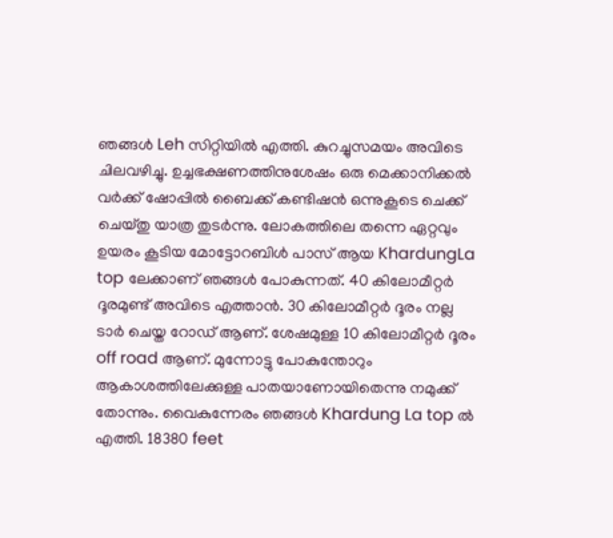ഞങ്ങൾ Leh സിറ്റിയിൽ എത്തി. കുറച്ചുസമയം അവിടെ ചിലവഴിച്ചു. ഉച്ചഭക്ഷണത്തിനുശേഷം ഒരു മെക്കാനിക്കൽ വർക്ക് ഷോപ്പിൽ ബൈക്ക് കണ്ടിഷൻ ഒന്നുകൂടെ ചെക്ക് ചെയ്തു യാത്ര തുടർന്നു. ലോകത്തിലെ തന്നെ ഏറ്റവും ഉയരം കൂടിയ മോട്ടോറബിൾ പാസ് ആയ KhardungLa top ലേക്കാണ് ഞങ്ങൾ പോകുന്നത്. 40 കിലോമീറ്റർ ദൂരമുണ്ട് അവിടെ എത്താൻ. 30 കിലോമീറ്റർ ദൂരം നല്ല ടാർ ചെയ്ത റോഡ് ആണ്. ശേഷമുള്ള 10 കിലോമീറ്റർ ദൂരം off road ആണ്. മുന്നോട്ടു പോകുന്തോറും ആകാശത്തിലേക്കുള്ള പാതയാണോയിതെന്നു നമുക്ക് തോന്നും. വൈകുന്നേരം ഞങ്ങൾ Khardung La top ൽ എത്തി. 18380 feet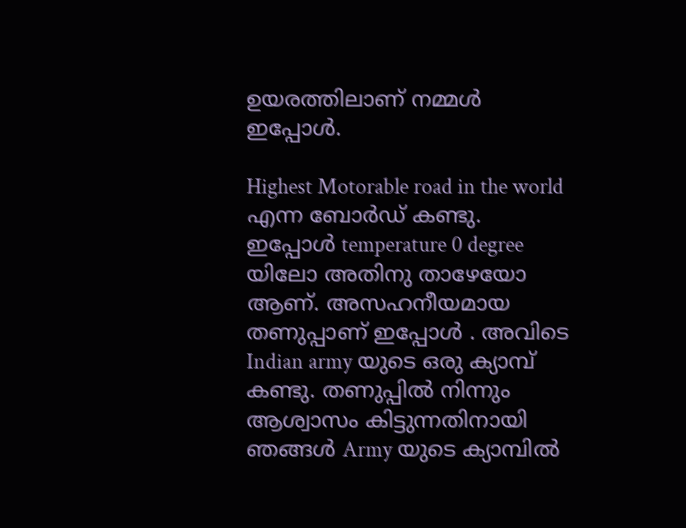ഉയരത്തിലാണ് നമ്മൾ ഇപ്പോൾ.

Highest Motorable road in the world എന്ന ബോർഡ് കണ്ടു. ഇപ്പോൾ temperature 0 degree യിലോ അതിനു താഴേയോ ആണ്. അസഹനീയമായ തണുപ്പാണ് ഇപ്പോൾ . അവിടെ Indian army യുടെ ഒരു ക്യാമ്പ് കണ്ടു. തണുപ്പിൽ നിന്നും ആശ്വാസം കിട്ടുന്നതിനായി ഞങ്ങൾ Army യുടെ ക്യാമ്പിൽ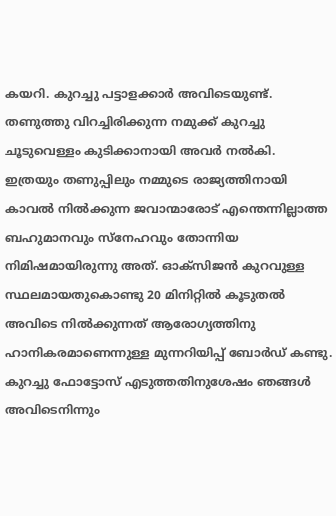കയറി. കുറച്ചു പട്ടാളക്കാർ അവിടെയുണ്ട്. തണുത്തു വിറച്ചിരിക്കുന്ന നമുക്ക് കുറച്ചു ചൂടുവെള്ളം കുടിക്കാനായി അവർ നൽകി. ഇത്രയും തണുപ്പിലും നമ്മുടെ രാജ്യത്തിനായി കാവൽ നിൽക്കുന്ന ജവാന്മാരോട് എന്തെന്നില്ലാത്ത ബഹുമാനവും സ്നേഹവും തോന്നിയ നിമിഷമായിരുന്നു അത്. ഓക്സിജൻ കുറവുള്ള സ്ഥലമായതുകൊണ്ടു 20 മിനിറ്റിൽ കൂടുതൽ അവിടെ നിൽക്കുന്നത് ആരോഗ്യത്തിനു ഹാനികരമാണെന്നുള്ള മുന്നറിയിപ്പ് ബോർഡ് കണ്ടു. കുറച്ചു ഫോട്ടോസ് എടുത്തതിനുശേഷം ഞങ്ങൾ അവിടെനിന്നും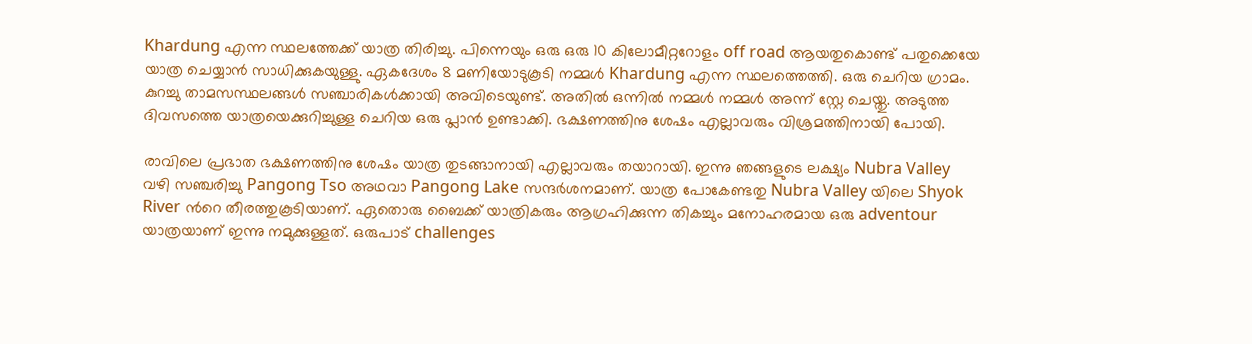Khardung എന്ന സ്ഥലത്തേക്ക് യാത്ര തിരിച്ചു. പിന്നെയും ഒരു ഒരു 10 കിലോമീറ്ററോളം off road ആയതുകൊണ്ട് പതുക്കെയേ യാത്ര ചെയ്യാൻ സാധിക്കുകയുള്ളു. ഏകദേശം 8 മണിയോടുകൂടി നമ്മൾ Khardung എന്ന സ്ഥലത്തെത്തി. ഒരു ചെറിയ ഗ്രാമം. കുറച്ചു താമസസ്ഥലങ്ങൾ സഞ്ചാരികൾക്കായി അവിടെയുണ്ട്. അതിൽ ഒന്നിൽ നമ്മൾ നമ്മൾ അന്ന് സ്റ്റേ ചെയ്തു. അടുത്ത ദിവസത്തെ യാത്രയെക്കുറിച്ചുള്ള ചെറിയ ഒരു പ്ലാൻ ഉണ്ടാക്കി. ഭക്ഷണത്തിനു ശേഷം എല്ലാവരും വിശ്രമത്തിനായി പോയി.

രാവിലെ പ്രഭാത ഭക്ഷണത്തിനു ശേഷം യാത്ര തുടങ്ങാനായി എല്ലാവരും തയാറായി. ഇന്നു ഞങ്ങളുടെ ലക്ഷ്യം Nubra Valley വഴി സഞ്ചരിച്ചു Pangong Tso അഥവാ Pangong Lake സന്ദർശനമാണ്. യാത്ര പോകേണ്ടതു Nubra Valley യിലെ Shyok River ൻറെ തീരത്തുകൂടിയാണ്. ഏതൊരു ബൈക്ക് യാത്രികരും ആഗ്രഹിക്കുന്ന തികച്ചും മനോഹരമായ ഒരു adventour യാത്രയാണ് ഇന്നു നമുക്കുള്ളത്. ഒരുപാട് challenges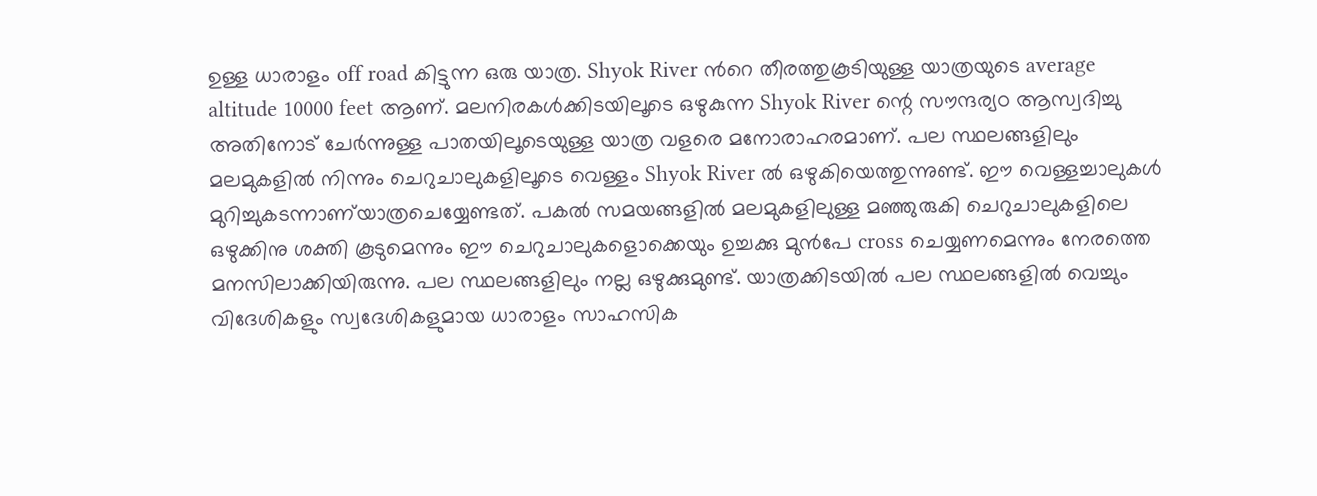ഉള്ള ധാരാളം off road കിട്ടുന്ന ഒരു യാത്ര. Shyok River ൻറെ തീരത്തുകൂടിയുള്ള യാത്രയുടെ average altitude 10000 feet ആണ്. മലനിരകൾക്കിടയിലൂടെ ഒഴുകുന്ന Shyok River ന്റെ സൗന്ദര്യo ആസ്വദിച്ചു അതിനോട് ചേർന്നുള്ള പാതയിലൂടെയുള്ള യാത്ര വളരെ മനോരാഹരമാണ്. പല സ്ഥലങ്ങളിലും മലമുകളിൽ നിന്നും ചെറുചാലുകളിലൂടെ വെള്ളം Shyok River ൽ ഒഴുകിയെത്തുന്നുണ്ട്. ഈ വെള്ളച്ചാലുകൾ മുറിച്ചുകടന്നാണ്‌യാത്രചെയ്യേണ്ടത്. പകൽ സമയങ്ങളിൽ മലമുകളിലുള്ള മഞ്ഞുരുകി ചെറുചാലുകളിലെ ഒഴുക്കിനു ശക്തി കൂടുമെന്നും ഈ ചെറുചാലുകളൊക്കെയും ഉച്ചക്കു മുൻപേ cross ചെയ്യണമെന്നും നേരത്തെ മനസിലാക്കിയിരുന്നു. പല സ്ഥലങ്ങളിലും നല്ല ഒഴുക്കുമുണ്ട്. യാത്രക്കിടയിൽ പല സ്ഥലങ്ങളിൽ വെച്ചും വിദേശികളും സ്വദേശികളുമായ ധാരാളം സാഹസിക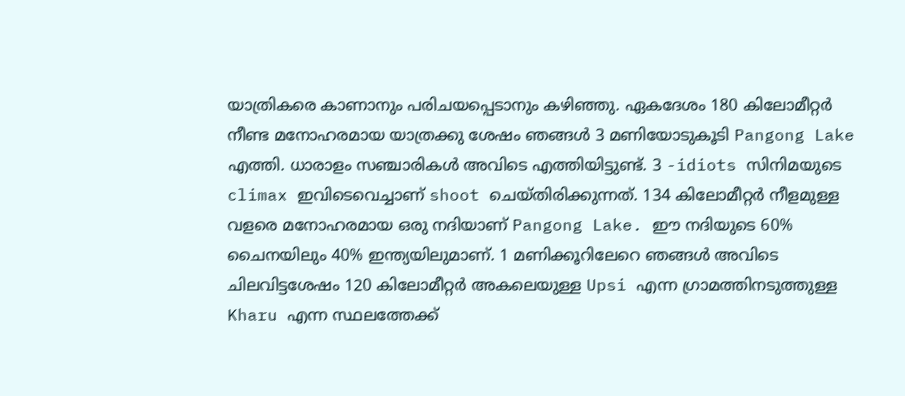യാത്രികരെ കാണാനും പരിചയപ്പെടാനും കഴിഞ്ഞു. ഏകദേശം 180 കിലോമീറ്റർ നീണ്ട മനോഹരമായ യാത്രക്കു ശേഷം ഞങ്ങൾ 3 മണിയോടുകൂടി Pangong Lake എത്തി. ധാരാളം സഞ്ചാരികൾ അവിടെ എത്തിയിട്ടുണ്ട്. 3 -idiots സിനിമയുടെ climax ഇവിടെവെച്ചാണ് shoot ചെയ്തിരിക്കുന്നത്. 134 കിലോമീറ്റർ നീളമുള്ള വളരെ മനോഹരമായ ഒരു നദിയാണ് Pangong Lake. ഈ നദിയുടെ 60% ചൈനയിലും 40% ഇന്ത്യയിലുമാണ്. 1 മണിക്കൂറിലേറെ ഞങ്ങൾ അവിടെ ചിലവിട്ടശേഷം 120 കിലോമീറ്റർ അകലെയുള്ള Upsi എന്ന ഗ്രാമത്തിനടുത്തുള്ള Kharu എന്ന സ്ഥലത്തേക്ക്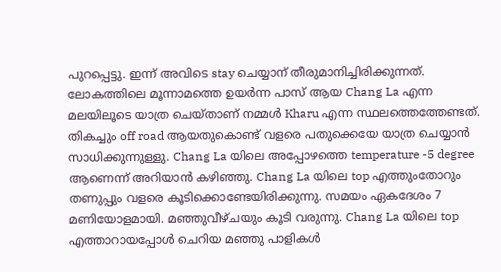പുറപ്പെട്ടു. ഇന്ന് അവിടെ stay ചെയ്യാന് തീരുമാനിച്ചിരിക്കുന്നത്. ലോകത്തിലെ മൂന്നാമത്തെ ഉയർന്ന പാസ് ആയ Chang La എന്ന മലയിലൂടെ യാത്ര ചെയ്താണ് നമ്മൾ Kharu എന്ന സ്ഥലത്തെത്തേണ്ടത്. തികച്ചും off road ആയതുകൊണ്ട് വളരെ പതുക്കെയേ യാത്ര ചെയ്യാൻ സാധിക്കുന്നുള്ളു. Chang La യിലെ അപ്പോഴത്തെ temperature -5 degree ആണെന്ന് അറിയാൻ കഴിഞ്ഞു. Chang La യിലെ top എത്തുംതോറും തണുപ്പും വളരെ കൂടിക്കൊണ്ടേയിരിക്കുന്നു. സമയം ഏകദേശം 7 മണിയോളമായി. മഞ്ഞുവീഴ്ചയും കൂടി വരുന്നു. Chang La യിലെ top എത്താറായപ്പോൾ ചെറിയ മഞ്ഞു പാളികൾ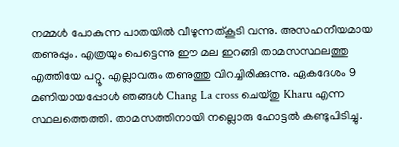നമ്മൾ പോകുന്ന പാതയിൽ വീഴുന്നത്‌കൂടി വന്നു. അസഹനീയമായ തണുപ്പും. എത്രയും പെട്ടെന്നു ഈ മല ഇറങ്ങി താമസസ്ഥലത്തു എത്തിയേ പറ്റൂ. എല്ലാവരും തണുത്തു വിറച്ചിരിക്കുന്നു. ഏകദേശം 9 മണിയായപ്പോൾ ഞങ്ങൾ Chang La cross ചെയ്തു Kharu എന്ന സ്ഥലത്തെത്തി. താമസത്തിനായി നല്ലൊരു ഹോട്ടൽ കണ്ടുപിടിച്ചു.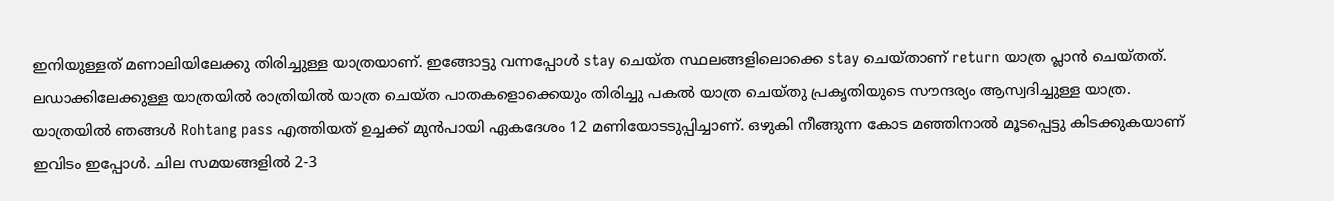ഇനിയുള്ളത് മണാലിയിലേക്കു തിരിച്ചുള്ള യാത്രയാണ്. ഇങ്ങോട്ടു വന്നപ്പോൾ stay ചെയ്ത സ്ഥലങ്ങളിലൊക്കെ stay ചെയ്താണ് return യാത്ര പ്ലാൻ ചെയ്‌തത്‌. ലഡാക്കിലേക്കുള്ള യാത്രയിൽ രാത്രിയിൽ യാത്ര ചെയ്ത പാതകളൊക്കെയും തിരിച്ചു പകൽ യാത്ര ചെയ്തു പ്രകൃതിയുടെ സൗന്ദര്യം ആസ്വദിച്ചുള്ള യാത്ര. യാത്രയിൽ ഞങ്ങൾ Rohtang pass എത്തിയത് ഉച്ചക്ക് മുൻപായി ഏകദേശം 12 മണിയോടടുപ്പിച്ചാണ്. ഒഴുകി നീങ്ങുന്ന കോട മഞ്ഞിനാൽ മൂടപ്പെട്ടു കിടക്കുകയാണ് ഇവിടം ഇപ്പോൾ. ചില സമയങ്ങളിൽ 2-3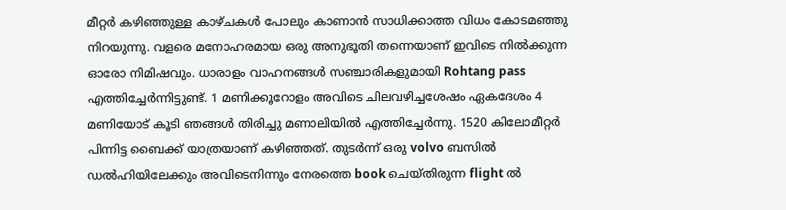മീറ്റർ കഴിഞ്ഞുള്ള കാഴ്ചകൾ പോലും കാണാൻ സാധിക്കാത്ത വിധം കോടമഞ്ഞു നിറയുന്നു. വളരെ മനോഹരമായ ഒരു അനുഭൂതി തന്നെയാണ് ഇവിടെ നിൽക്കുന്ന ഓരോ നിമിഷവും. ധാരാളം വാഹനങ്ങൾ സഞ്ചാരികളുമായി Rohtang pass എത്തിച്ചേർന്നിട്ടുണ്ട്. 1 മണിക്കൂറോളം അവിടെ ചിലവഴിച്ചശേഷം ഏകദേശം 4 മണിയോട് കൂടി ഞങ്ങൾ തിരിച്ചു മണാലിയിൽ എത്തിച്ചേർന്നു. 1520 കിലോമീറ്റർ പിന്നിട്ട ബൈക്ക് യാത്രയാണ് കഴിഞ്ഞത്. തുടർന്ന് ഒരു volvo ബസിൽ ഡൽഹിയിലേക്കും അവിടെനിന്നും നേരത്തെ book ചെയ്തിരുന്ന flight ൽ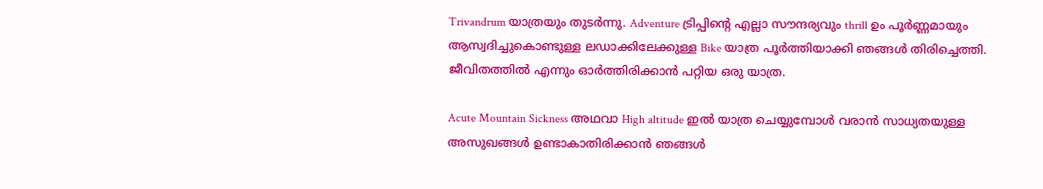Trivandrum യാത്രയും തുടർന്നു. Adventure ട്രിപ്പിന്റെ എല്ലാ സൗന്ദര്യവും thrill ഉം പൂർണ്ണമായും ആസ്വദിച്ചുകൊണ്ടുള്ള ലഡാക്കിലേക്കുള്ള Bike യാത്ര പൂർത്തിയാക്കി ഞങ്ങൾ തിരിച്ചെത്തി. ജീവിതത്തിൽ എന്നും ഓർത്തിരിക്കാൻ പറ്റിയ ഒരു യാത്ര.

Acute Mountain Sickness അഥവാ High altitude ഇൽ യാത്ര ചെയ്യുമ്പോൾ വരാൻ സാധ്യതയുള്ള അസുഖങ്ങൾ ഉണ്ടാകാതിരിക്കാൻ ഞങ്ങൾ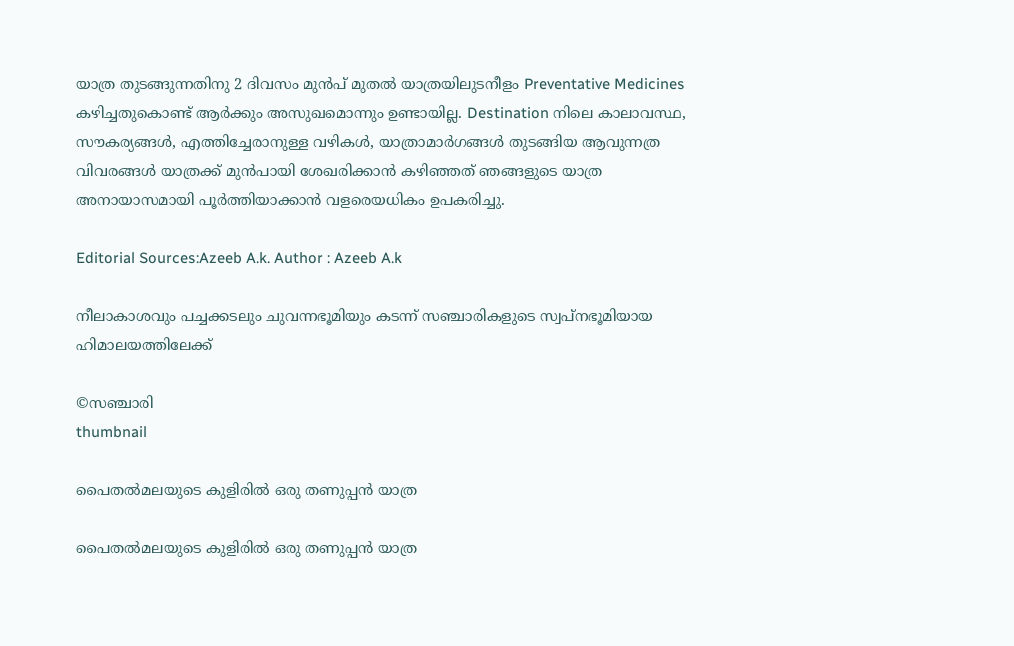യാത്ര തുടങ്ങുന്നതിനു 2 ദിവസം മുൻപ് മുതൽ യാത്രയിലുടനീളം Preventative Medicines കഴിച്ചതുകൊണ്ട് ആർക്കും അസുഖമൊന്നും ഉണ്ടായില്ല. Destination നിലെ കാലാവസ്ഥ, സൗകര്യങ്ങൾ, എത്തിച്ചേരാനുള്ള വഴികൾ, യാത്രാമാർഗങ്ങൾ തുടങ്ങിയ ആവുന്നത്ര വിവരങ്ങൾ യാത്രക്ക് മുൻപായി ശേഖരിക്കാൻ കഴിഞ്ഞത് ഞങ്ങളുടെ യാത്ര അനായാസമായി പൂർത്തിയാക്കാൻ വളരെയധികം ഉപകരിച്ചു.

Editorial Sources:Azeeb A.k. Author : Azeeb A.k

നീലാകാശവും പച്ചക്കടലും ചുവന്നഭൂമിയും കടന്ന് സഞ്ചാരികളുടെ സ്വപ്‌നഭൂമിയായ ഹിമാലയത്തിലേക്ക്

©സഞ്ചാരി
thumbnail

പൈതല്‍മലയുടെ കുളിരില്‍ ഒരു തണുപ്പൻ യാത്ര

പൈതല്‍മലയുടെ കുളിരില്‍ ഒരു തണുപ്പൻ യാത്ര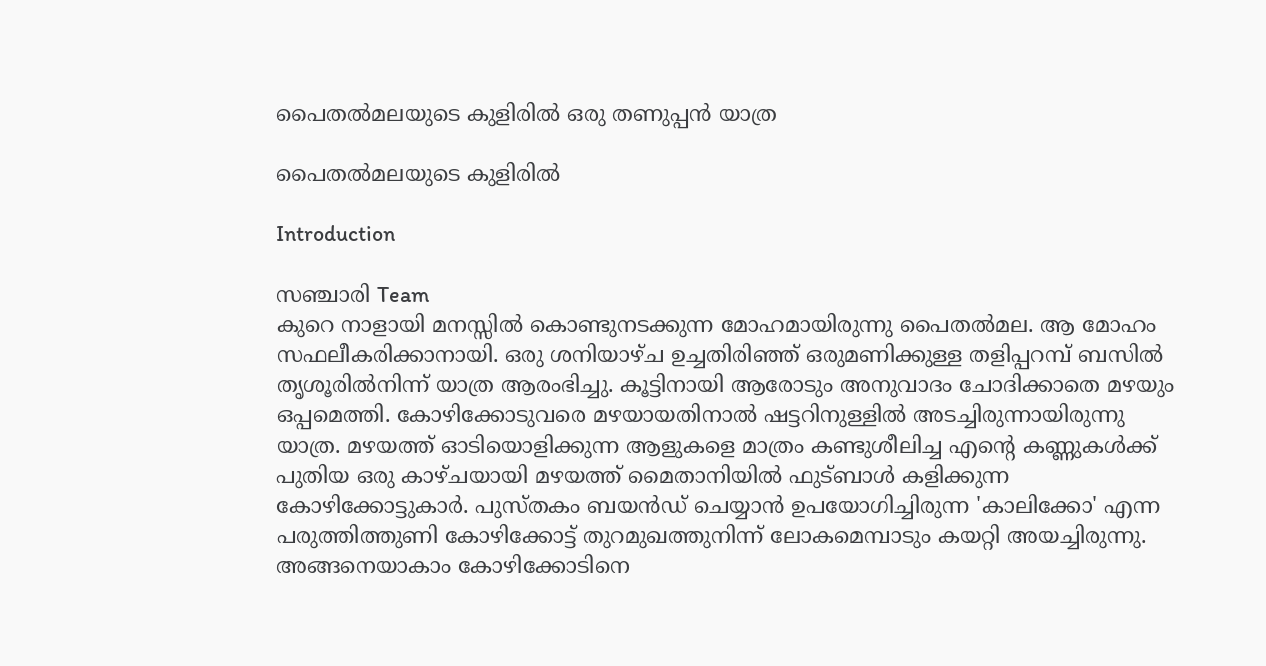പൈതല്‍മലയുടെ കുളിരില്‍ ഒരു തണുപ്പൻ യാത്ര

പൈതല്‍മലയുടെ കുളിരില്‍

Introduction

സഞ്ചാരി Team
കുറെ നാളായി മനസ്സില്‍ കൊണ്ടുനടക്കുന്ന മോഹമായിരുന്നു പൈതല്‍മല. ആ മോഹം സഫലീകരിക്കാനായി. ഒരു ശനിയാഴ്ച ഉച്ചതിരിഞ്ഞ് ഒരുമണിക്കുള്ള തളിപ്പറമ്പ് ബസില്‍ തൃശൂരില്‍നിന്ന് യാത്ര ആരംഭിച്ചു. കൂട്ടിനായി ആരോടും അനുവാദം ചോദിക്കാതെ മഴയും ഒപ്പമെത്തി. കോഴിക്കോടുവരെ മഴയായതിനാല്‍ ഷട്ടറിനുള്ളില്‍ അടച്ചിരുന്നായിരുന്നു യാത്ര. മഴയത്ത് ഓടിയൊളിക്കുന്ന ആളുകളെ മാത്രം കണ്ടുശീലിച്ച എന്റെ കണ്ണുകള്‍ക്ക് പുതിയ ഒരു കാഴ്ചയായി മഴയത്ത് മൈതാനിയില്‍ ഫുട്ബാള്‍ കളിക്കുന്ന കോഴിക്കോട്ടുകാര്‍. പുസ്തകം ബയന്‍ഡ് ചെയ്യാന്‍ ഉപയോഗിച്ചിരുന്ന 'കാലിക്കോ' എന്ന പരുത്തിത്തുണി കോഴിക്കോട്ട് തുറമുഖത്തുനിന്ന് ലോകമെമ്പാടും കയറ്റി അയച്ചിരുന്നു. അങ്ങനെയാകാം കോഴിക്കോടിനെ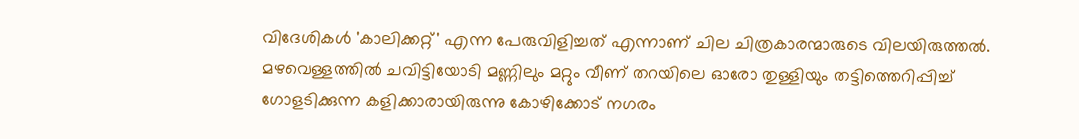വിദേശികള്‍ 'കാലിക്കറ്റ്' എന്ന പേരുവിളിച്ചത് എന്നാണ് ചില ചിത്രകാരന്മാരുടെ വിലയിരുത്തല്‍. മഴവെള്ളത്തില്‍ ചവിട്ടിയോടി മണ്ണിലും മറ്റും വീണ് തറയിലെ ഓരോ തുള്ളിയും തട്ടിത്തെറിപ്പിച്ച് ഗോളടിക്കുന്ന കളിക്കാരായിരുന്നു കോഴിക്കോട് നഗരം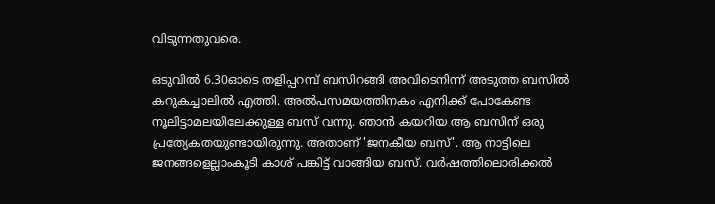വിടുന്നതുവരെ.

ഒടുവില്‍ 6.30ഓടെ തളിപ്പറമ്പ് ബസിറങ്ങി അവിടെനിന്ന് അടുത്ത ബസില്‍ കറുകച്ചാലില്‍ എത്തി. അല്‍പസമയത്തിനകം എനിക്ക് പോകേണ്ട നൂലിട്ടാമലയിലേക്കുള്ള ബസ് വന്നു. ഞാന്‍ കയറിയ ആ ബസിന് ഒരു പ്രത്യേകതയുണ്ടായിരുന്നു. അതാണ് 'ജനകീയ ബസ്'. ആ നാട്ടിലെ ജനങ്ങളെല്ലാംകൂടി കാശ് പങ്കിട്ട് വാങ്ങിയ ബസ്. വര്‍ഷത്തിലൊരിക്കല്‍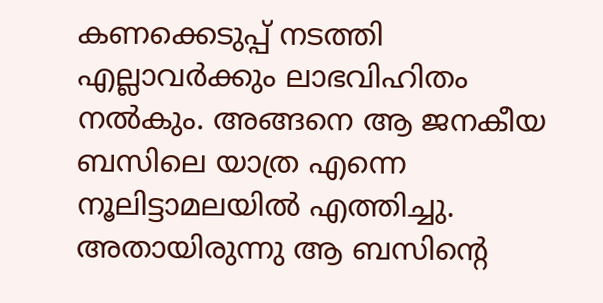കണക്കെടുപ്പ് നടത്തി എല്ലാവര്‍ക്കും ലാഭവിഹിതം നല്‍കും. അങ്ങനെ ആ ജനകീയ ബസിലെ യാത്ര എന്നെ നൂലിട്ടാമലയില്‍ എത്തിച്ചു. അതായിരുന്നു ആ ബസിന്റെ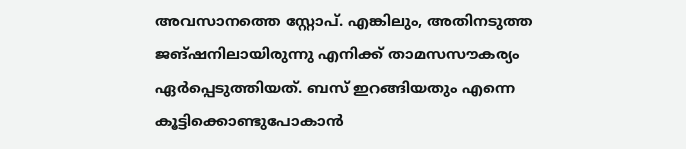അവസാനത്തെ സ്റ്റോപ്. എങ്കിലും, അതിനടുത്ത ജങ്ഷനിലായിരുന്നു എനിക്ക് താമസസൗകര്യം ഏര്‍പ്പെടുത്തിയത്. ബസ് ഇറങ്ങിയതും എന്നെ കൂട്ടിക്കൊണ്ടുപോകാന്‍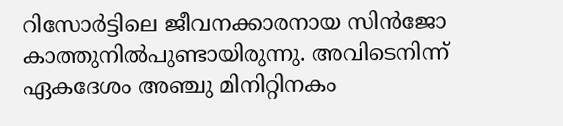റിസോര്‍ട്ടിലെ ജീവനക്കാരനായ സിന്‍ജോ കാത്തുനില്‍പുണ്ടായിരുന്നു. അവിടെനിന്ന് ഏകദേശം അഞ്ചു മിനിറ്റിനകം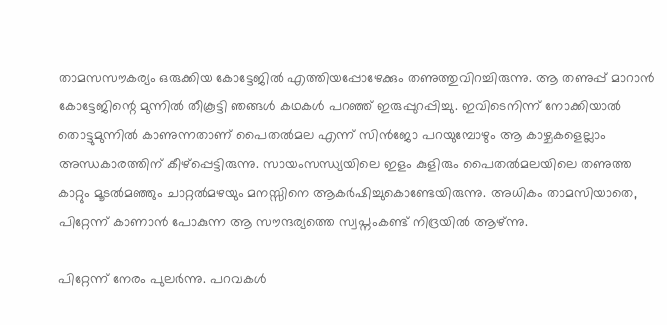താമസസൗകര്യം ഒരുക്കിയ കോട്ടേജില്‍ എത്തിയപ്പോഴേക്കും തണുത്തുവിറച്ചിരുന്നു. ആ തണുപ്പ് മാറാന്‍ കോട്ടേജിന്റെ മുന്നില്‍ തീകൂട്ടി ഞങ്ങള്‍ കഥകള്‍ പറഞ്ഞ് ഇരുപ്പുറപ്പിച്ചു. ഇവിടെനിന്ന് നോക്കിയാല്‍ തൊട്ടുമുന്നില്‍ കാണുന്നതാണ് പൈതല്‍മല എന്ന് സിന്‍ജോ പറയുമ്പോഴും ആ കാഴ്ചകളെല്ലാം അന്ധകാരത്തിന് കീഴ്പ്പെട്ടിരുന്നു. സായംസന്ധ്യയിലെ ഇളം കുളിരും പൈതല്‍മലയിലെ തണുത്ത കാറ്റും മൂടല്‍മഞ്ഞും ചാറ്റല്‍മഴയും മനസ്സിനെ ആകര്‍ഷിച്ചുകൊണ്ടേയിരുന്നു. അധികം താമസിയാതെ, പിറ്റേന്ന് കാണാന്‍ പോകുന്ന ആ സൗന്ദര്യത്തെ സ്വപ്നംകണ്ട് നിദ്രയില്‍ ആഴ്ന്നു.

പിറ്റേന്ന് നേരം പുലര്‍ന്നു. പറവകള്‍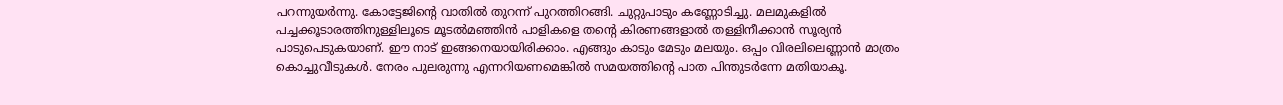പറന്നുയര്‍ന്നു. കോട്ടേജിന്റെ വാതില്‍ തുറന്ന് പുറത്തിറങ്ങി. ചുറ്റുപാടും കണ്ണോടിച്ചു. മലമുകളില്‍ പച്ചക്കൂടാരത്തിനുള്ളിലൂടെ മൂടല്‍മഞ്ഞിന്‍ പാളികളെ തന്റെ കിരണങ്ങളാല്‍ തള്ളിനീക്കാന്‍ സൂര്യന്‍ പാടുപെടുകയാണ്. ഈ നാട് ഇങ്ങനെയായിരിക്കാം. എങ്ങും കാടും മേടും മലയും. ഒപ്പം വിരലിലെണ്ണാന്‍ മാത്രം കൊച്ചുവീടുകള്‍. നേരം പുലരുന്നു എന്നറിയണമെങ്കില്‍ സമയത്തിന്റെ പാത പിന്തുടര്‍ന്നേ മതിയാകൂ.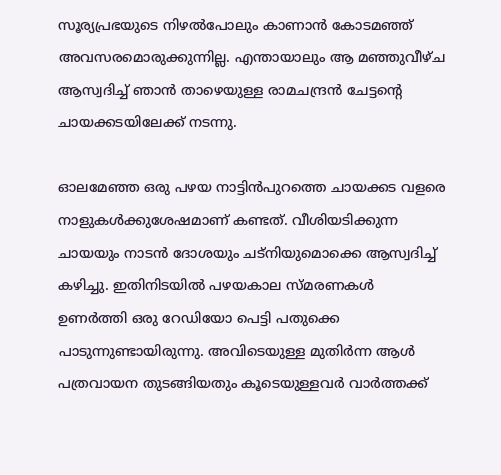സൂര്യപ്രഭയുടെ നിഴല്‍പോലും കാണാന്‍ കോടമഞ്ഞ് അവസരമൊരുക്കുന്നില്ല. എന്തായാലും ആ മഞ്ഞുവീഴ്ച ആസ്വദിച്ച് ഞാന്‍ താഴെയുള്ള രാമചന്ദ്രന്‍ ചേട്ടന്റെ ചായക്കടയിലേക്ക് നടന്നു.

ഓലമേഞ്ഞ ഒരു പഴയ നാട്ടിന്‍പുറത്തെ ചായക്കട വളരെ നാളുകള്‍ക്കുശേഷമാണ് കണ്ടത്. വീശിയടിക്കുന്ന ചായയും നാടന്‍ ദോശയും ചട്നിയുമൊക്കെ ആസ്വദിച്ച് കഴിച്ചു. ഇതിനിടയില്‍ പഴയകാല സ്മരണകള്‍ ഉണര്‍ത്തി ഒരു റേഡിയോ പെട്ടി പതുക്കെ പാടുന്നുണ്ടായിരുന്നു. അവിടെയുള്ള മുതിര്‍ന്ന ആള്‍ പത്രവായന തുടങ്ങിയതും കൂടെയുള്ളവര്‍ വാര്‍ത്തക്ക്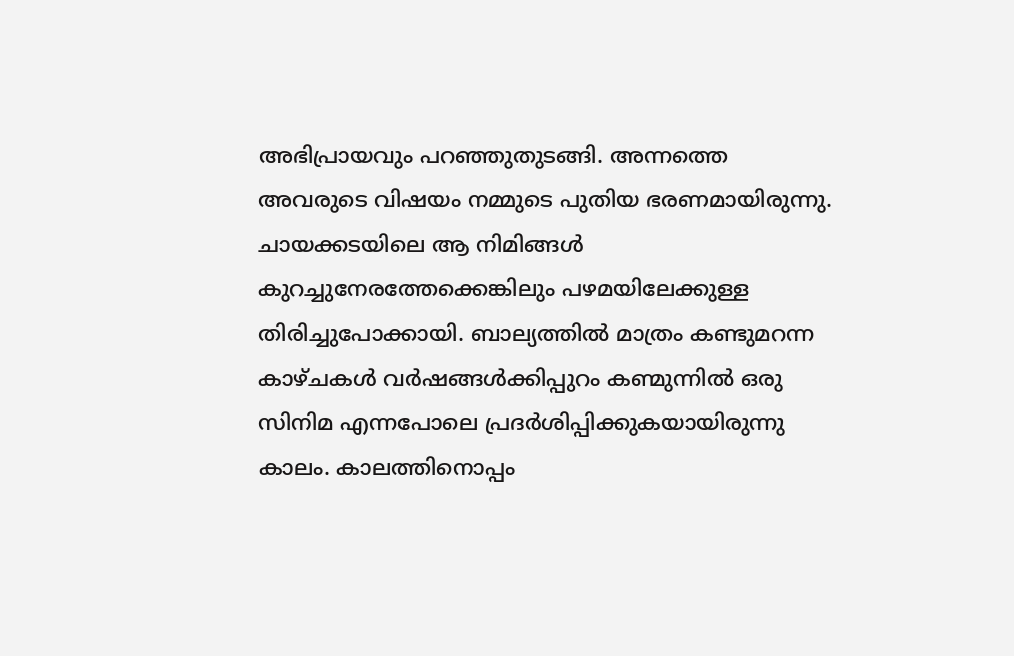അഭിപ്രായവും പറഞ്ഞുതുടങ്ങി. അന്നത്തെ അവരുടെ വിഷയം നമ്മുടെ പുതിയ ഭരണമായിരുന്നു. ചായക്കടയിലെ ആ നിമിങ്ങള്‍ കുറച്ചുനേരത്തേക്കെങ്കിലും പഴമയിലേക്കുള്ള തിരിച്ചുപോക്കായി. ബാല്യത്തില്‍ മാത്രം കണ്ടുമറന്ന കാഴ്ചകള്‍ വര്‍ഷങ്ങള്‍ക്കിപ്പുറം കണ്മുന്നില്‍ ഒരു സിനിമ എന്നപോലെ പ്രദര്‍ശിപ്പിക്കുകയായിരുന്നു കാലം. കാലത്തിനൊപ്പം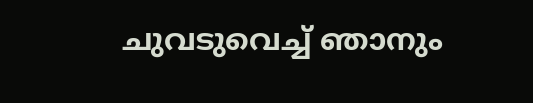ചുവടുവെച്ച് ഞാനും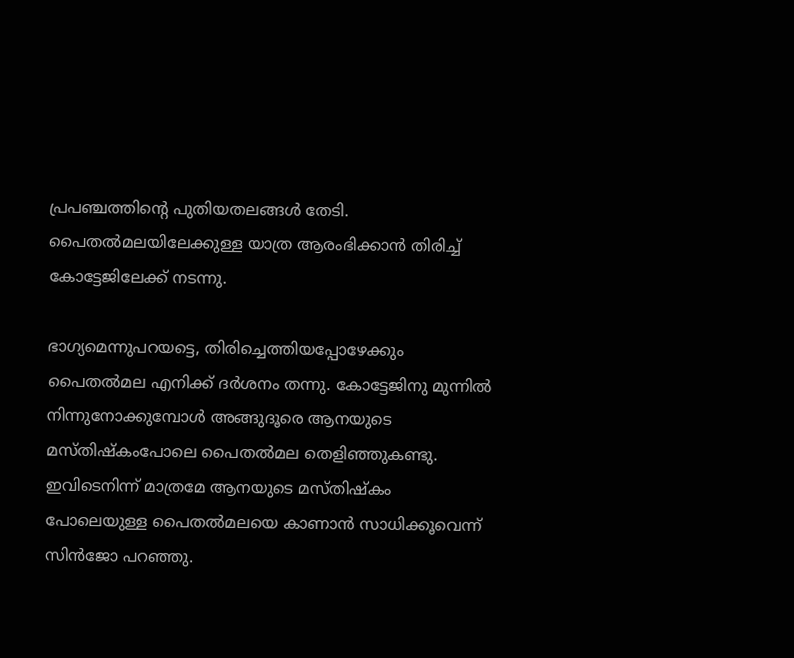പ്രപഞ്ചത്തിന്റെ പുതിയതലങ്ങള്‍ തേടി. പൈതല്‍മലയിലേക്കുള്ള യാത്ര ആരംഭിക്കാന്‍ തിരിച്ച് കോട്ടേജിലേക്ക് നടന്നു.

ഭാഗ്യമെന്നുപറയട്ടെ, തിരിച്ചെത്തിയപ്പോഴേക്കും പൈതല്‍മല എനിക്ക് ദര്‍ശനം തന്നു. കോട്ടേജിനു മുന്നില്‍ നിന്നുനോക്കുമ്പോള്‍ അങ്ങുദൂരെ ആനയുടെ മസ്തിഷ്കംപോലെ പൈതല്‍മല തെളിഞ്ഞുകണ്ടു. ഇവിടെനിന്ന് മാത്രമേ ആനയുടെ മസ്തിഷ്കം പോലെയുള്ള പൈതല്‍മലയെ കാണാന്‍ സാധിക്കൂവെന്ന് സിന്‍ജോ പറഞ്ഞു.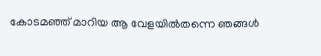കോടമഞ്ഞ് മാറിയ ആ വേളയില്‍തന്നെ ഞങ്ങള്‍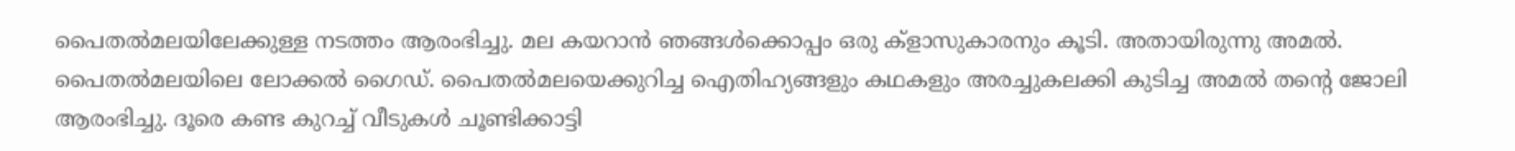പൈതല്‍മലയിലേക്കുള്ള നടത്തം ആരംഭിച്ചു. മല കയറാന്‍ ഞങ്ങള്‍ക്കൊപ്പം ഒരു ക്ളാസുകാരനും കൂടി. അതായിരുന്നു അമല്‍. പൈതല്‍മലയിലെ ലോക്കല്‍ ഗൈഡ്. പൈതല്‍മലയെക്കുറിച്ച ഐതിഹ്യങ്ങളും കഥകളും അരച്ചുകലക്കി കുടിച്ച അമല്‍ തന്റെ ജോലി ആരംഭിച്ചു. ദൂരെ കണ്ട കുറച്ച് വീടുകള്‍ ചൂണ്ടിക്കാട്ടി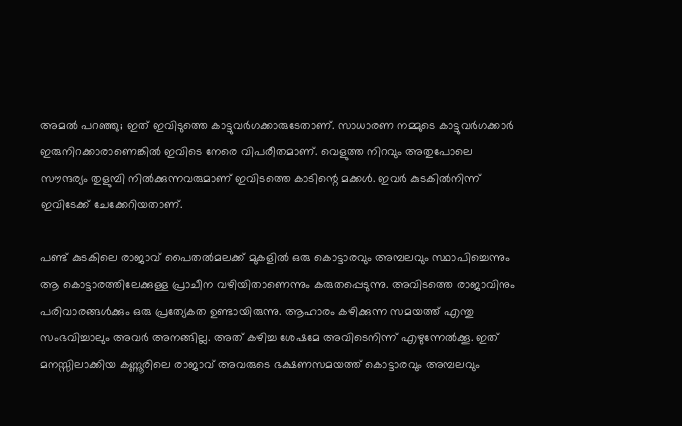അമല്‍ പറഞ്ഞു; ഇത് ഇവിടുത്തെ കാട്ടുവര്‍ഗക്കാരുടേതാണ്. സാധാരണ നമ്മുടെ കാട്ടുവര്‍ഗക്കാര്‍ ഇരുനിറക്കാരാണെങ്കില്‍ ഇവിടെ നേരെ വിപരീതമാണ്. വെളുത്ത നിറവും അതുപോലെ സൗന്ദര്യം തുളുമ്പി നില്‍ക്കുന്നവരുമാണ് ഇവിടത്തെ കാടിന്റെ മക്കള്‍. ഇവര്‍ കുടകില്‍നിന്ന് ഇവിടേക്ക് ചേക്കേറിയതാണ്.

പണ്ട് കുടകിലെ രാജാവ് പൈതല്‍മലക്ക് മുകളില്‍ ഒരു കൊട്ടാരവും അമ്പലവും സ്ഥാപിച്ചെന്നും ആ കൊട്ടാരത്തിലേക്കുള്ള പ്രാചീന വഴിയിതാണെന്നും കരുതപ്പെടുന്നു. അവിടത്തെ രാജാവിനും പരിവാരങ്ങള്‍ക്കും ഒരു പ്രത്യേകത ഉണ്ടായിരുന്നു. ആഹാരം കഴിക്കുന്ന സമയത്ത് എന്തു സംഭവിച്ചാലും അവര്‍ അനങ്ങില്ല. അത് കഴിച്ച ശേഷമേ അവിടെനിന്ന് എഴുന്നേല്‍ക്കൂ. ഇത് മനസ്സിലാക്കിയ കണ്ണൂരിലെ രാജാവ് അവരുടെ ഭക്ഷണസമയത്ത് കൊട്ടാരവും അമ്പലവും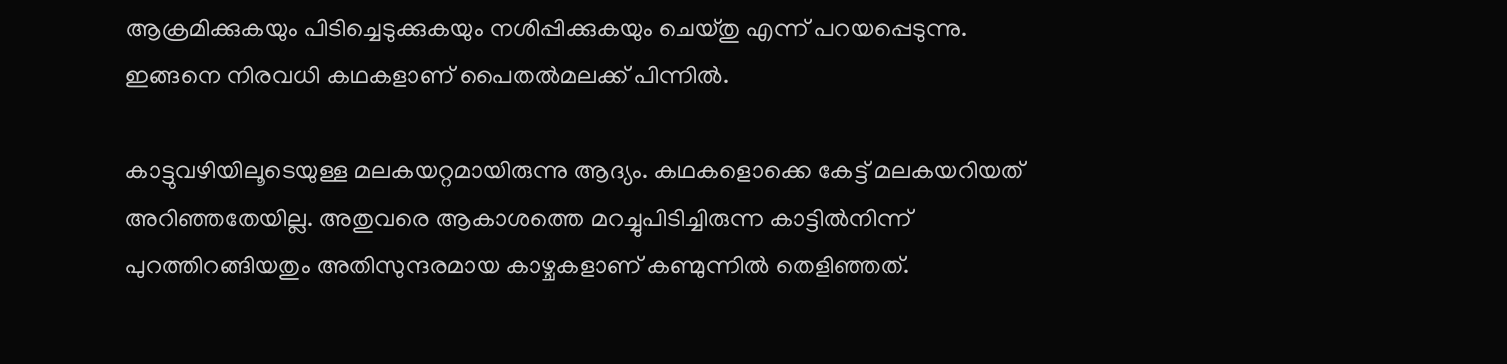ആക്രമിക്കുകയും പിടിച്ചെടുക്കുകയും നശിപ്പിക്കുകയും ചെയ്തു എന്ന് പറയപ്പെടുന്നു. ഇങ്ങനെ നിരവധി കഥകളാണ് പൈതല്‍മലക്ക് പിന്നില്‍.

കാട്ടുവഴിയിലൂടെയുള്ള മലകയറ്റമായിരുന്നു ആദ്യം. കഥകളൊക്കെ കേട്ട് മലകയറിയത് അറിഞ്ഞതേയില്ല. അതുവരെ ആകാശത്തെ മറച്ചുപിടിച്ചിരുന്ന കാട്ടില്‍നിന്ന് പുറത്തിറങ്ങിയതും അതിസുന്ദരമായ കാഴ്ചകളാണ് കണ്മുന്നില്‍ തെളിഞ്ഞത്.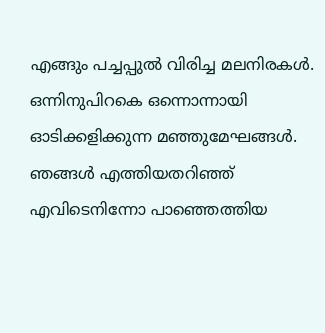എങ്ങും പച്ചപ്പുല്‍ വിരിച്ച മലനിരകള്‍. ഒന്നിനുപിറകെ ഒന്നൊന്നായി ഓടിക്കളിക്കുന്ന മഞ്ഞുമേഘങ്ങള്‍. ഞങ്ങള്‍ എത്തിയതറിഞ്ഞ് എവിടെനിന്നോ പാഞ്ഞെത്തിയ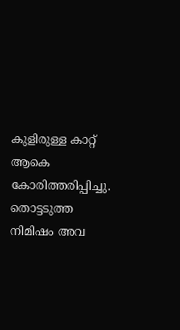കുളിരുള്ള കാറ്റ് ആകെ കോരിത്തരിപ്പിച്ചു. തൊട്ടടുത്ത നിമിഷം അവ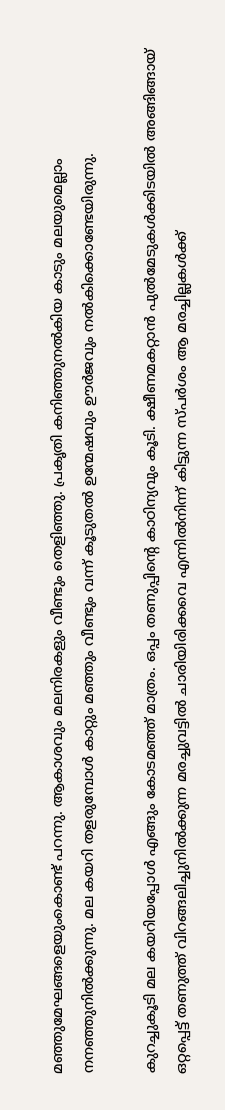മഞ്ഞുമേഘങ്ങളെയുംകൊണ്ട് പറന്നു. ആകാശവും മലനിരകളും വീണ്ടും തെളിഞ്ഞു. പ്രകൃതി കനിഞ്ഞുനല്‍കിയ കാടും മലയുമെല്ലാം നനഞ്ഞുനില്‍ക്കുന്നു. മല കയറി തളരുമ്പോള്‍ കാറ്റും മഞ്ഞും വീണ്ടും വന്ന് കൂടുതല്‍ ഉന്മേഷവും ഊര്‍ജവും നല്‍കിക്കൊണ്ടേയിരുന്നു.

കുറച്ചുകൂടി മല കയറിയപ്പോള്‍ എങ്ങും കോടമഞ്ഞ് മാത്രം. ഒപ്പം തണുപ്പിന്റെ കാഠിന്യവും കൂടി. ക്ഷീണമകറ്റാന്‍ പുല്‍മേടുകള്‍ക്കിടയില്‍ അങ്ങിങ്ങായ് ഒറ്റപ്പെട്ട് തണുത്ത് വിറങ്ങലിച്ചുനില്‍ക്കുന്ന മരച്ചുവട്ടില്‍ ചാരിയിരിക്കവെ എന്നില്‍നിന്ന് കിട്ടുന്ന സ്പര്‍ശം ആ മരച്ചില്ലകള്‍ക്ക്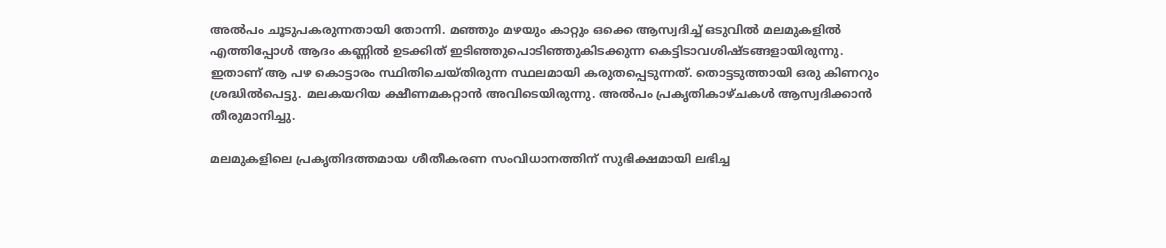അല്‍പം ചൂടുപകരുന്നതായി തോന്നി. മഞ്ഞും മഴയും കാറ്റും ഒക്കെ ആസ്വദിച്ച് ഒടുവില്‍ മലമുകളില്‍ എത്തിപ്പോള്‍ ആദം കണ്ണില്‍ ഉടക്കിത് ഇടിഞ്ഞുപൊടിഞ്ഞുകിടക്കുന്ന കെട്ടിടാവശിഷ്ടങ്ങളായിരുന്നു. ഇതാണ് ആ പഴ കൊട്ടാരം സ്ഥിതിചെയ്തിരുന്ന സ്ഥലമായി കരുതപ്പെടുന്നത്. തൊട്ടടുത്തായി ഒരു കിണറും ശ്രദ്ധില്‍പെട്ടു. മലകയറിയ ക്ഷീണമകറ്റാന്‍ അവിടെയിരുന്നു. അല്‍പം പ്രകൃതികാഴ്ചകള്‍ ആസ്വദിക്കാന്‍ തീരുമാനിച്ചു.

മലമുകളിലെ പ്രകൃതിദത്തമായ ശീതീകരണ സംവിധാനത്തിന് സുഭിക്ഷമായി ലഭിച്ച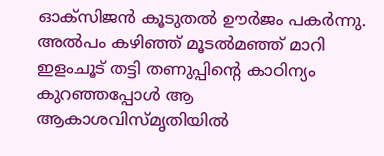ഓക്സിജന്‍ കൂടുതല്‍ ഊര്‍ജം പകര്‍ന്നു. അല്‍പം കഴിഞ്ഞ് മൂടല്‍മഞ്ഞ് മാറി ഇളംചൂട് തട്ടി തണുപ്പിന്റെ കാഠിന്യം കുറഞ്ഞപ്പോള്‍ ആ ആകാശവിസ്മൃതിയില്‍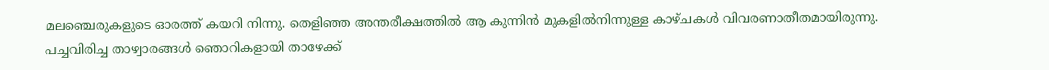മലഞ്ചെരുകളുടെ ഓരത്ത് കയറി നിന്നു. തെളിഞ്ഞ അന്തരീക്ഷത്തില്‍ ആ കുന്നിന്‍ മുകളില്‍നിന്നുള്ള കാഴ്ചകള്‍ വിവരണാതീതമായിരുന്നു. പച്ചവിരിച്ച താഴ്വാരങ്ങള്‍ ഞൊറികളായി താഴേക്ക്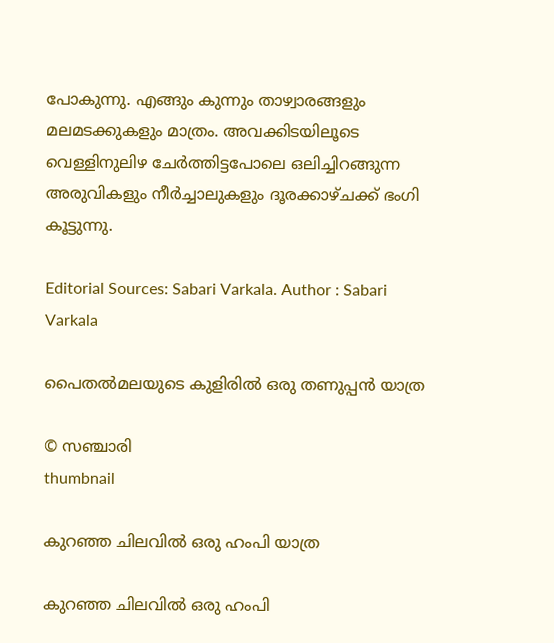പോകുന്നു. എങ്ങും കുന്നും താഴ്വാരങ്ങളും മലമടക്കുകളും മാത്രം. അവക്കിടയിലൂടെ വെള്ളിനുലിഴ ചേര്‍ത്തിട്ടപോലെ ഒലിച്ചിറങ്ങുന്ന അരുവികളും നീര്‍ച്ചാലുകളും ദൂരക്കാഴ്ചക്ക് ഭംഗി കൂട്ടുന്നു.

Editorial Sources: Sabari Varkala. Author : Sabari Varkala

പൈതല്‍മലയുടെ കുളിരില്‍ ഒരു തണുപ്പൻ യാത്ര

© സഞ്ചാരി
thumbnail

കുറഞ്ഞ ചിലവിൽ ഒരു ഹംപി യാത്ര

കുറഞ്ഞ ചിലവിൽ ഒരു ഹംപി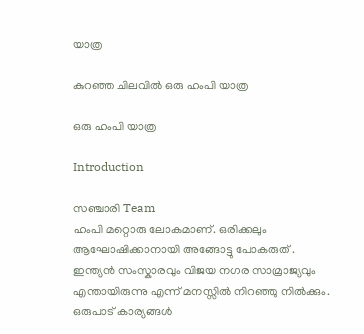യാത്ര

കുറഞ്ഞ ചിലവിൽ ഒരു ഹംപി യാത്ര

ഒരു ഹംപി യാത്ര

Introduction

സഞ്ചാരി Team
ഹംപി മറ്റൊരു ലോകമാണ്. ഒരിക്കലും ആഘോഷിക്കാനായി അങ്ങോട്ടു പോകരുത് . ഇന്ത്യൻ സംസ്കാരവും വിജയ നഗര സാമ്രാജ്യവും എന്തായിരുന്നു എന്ന് മനസ്സിൽ നിറഞ്ഞു നിൽക്കും. ഒരുപാട് കാര്യങ്ങൾ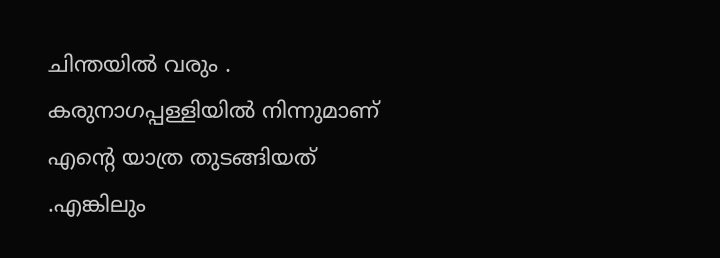ചിന്തയിൽ വരും . കരുനാഗപ്പള്ളിയിൽ നിന്നുമാണ് എന്റെ യാത്ര തുടങ്ങിയത് .എങ്കിലും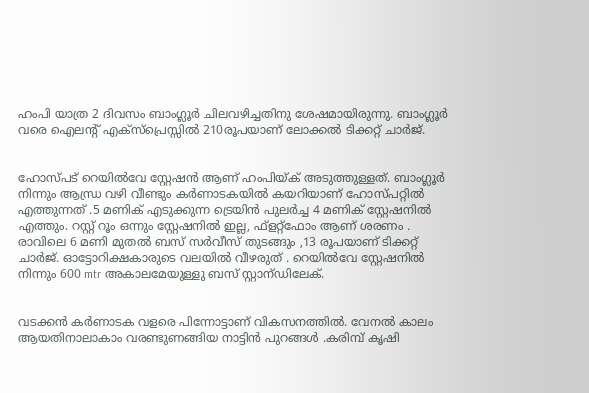ഹംപി യാത്ര 2 ദിവസം ബാംഗ്ലൂർ ചിലവഴിച്ചതിനു ശേഷമായിരുന്നു. ബാംഗ്ലൂർ വരെ ഐലന്റ് എക്സ്പ്രെസ്സിൽ 210രൂപയാണ് ലോക്കൽ ടിക്കറ്റ് ചാർജ്.


ഹോസ്പട് റെയിൽവേ സ്റ്റേഷൻ ആണ് ഹംപിയ്ക് അടുത്തുള്ളത്. ബാംഗ്ലൂർ നിന്നും ആന്ധ്ര വഴി വീണ്ടും കർണാടകയിൽ കയറിയാണ് ഹോസ്പറ്റിൽ എത്തുന്നത് .5 മണിക് എടുക്കുന്ന ട്രെയിൻ പുലർച്ച 4 മണിക് സ്റ്റേഷനിൽ എത്തും. റസ്റ്റ് റൂം ഒന്നും സ്റ്റേഷനിൽ ഇല്ല, ഫ്ളറ്റ്ഫോം ആണ് ശരണം . രാവിലെ 6 മണി മുതൽ ബസ് സർവീസ് തുടങ്ങും ,13 രൂപയാണ് ടിക്കറ്റ് ചാർജ്. ഓട്ടോറിക്ഷകാരുടെ വലയിൽ വീഴരുത് . റെയിൽവേ സ്റ്റേഷനിൽ നിന്നും 600 mtr അകാലമേയുള്ളു ബസ് സ്റ്റാന്ഡിലേക്.


വടക്കൻ കർണാടക വളരെ പിന്നോട്ടാണ് വികസനത്തിൽ. വേനൽ കാലം ആയതിനാലാകാം വരണ്ടുണങ്ങിയ നാട്ടിൻ പുറങ്ങൾ .കരിമ്പ് കൃഷി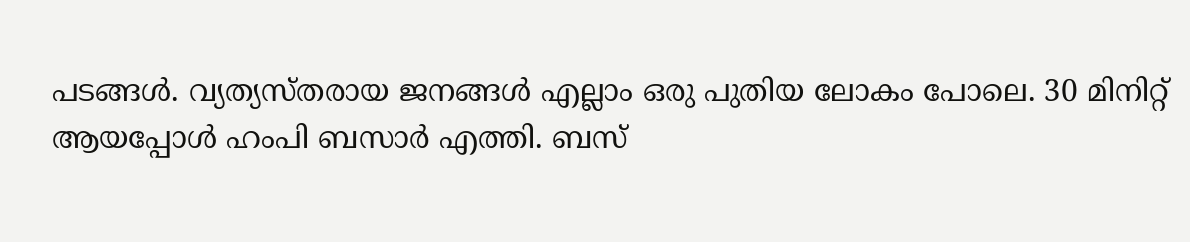പടങ്ങൾ. വ്യത്യസ്തരായ ജനങ്ങൾ എല്ലാം ഒരു പുതിയ ലോകം പോലെ. 30 മിനിറ്റ് ആയപ്പോൾ ഹംപി ബസാർ എത്തി. ബസ്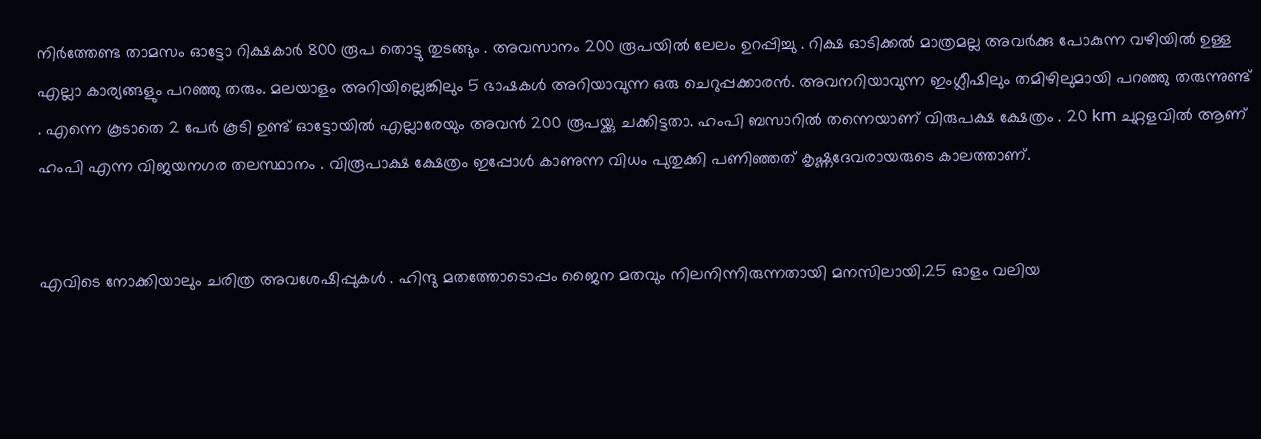നിർത്തേണ്ട താമസം ഓട്ടോ റിക്ഷകാർ 800 രൂപ തൊട്ടു തുടങ്ങും . അവസാനം 200 രൂപയിൽ ലേലം ഉറപ്പിച്ചു . റിക്ഷ ഓടിക്കൽ മാത്രമല്ല അവർക്കു പോകുന്ന വഴിയിൽ ഉള്ള എല്ലാ കാര്യങ്ങളും പറഞ്ഞു തരും. മലയാളം അറിയില്ലെങ്കിലും 5 ഭാഷകൾ അറിയാവുന്ന ഒരു ചെറുപ്പക്കാരൻ. അവനറിയാവുന്ന ഇംഗ്ലീഷിലും തമിഴിലുമായി പറഞ്ഞു തരുന്നുണ്ട് . എന്നെ കൂടാതെ 2 പേർ കൂടി ഉണ്ട് ഓട്ടോയിൽ എല്ലാരേയും അവൻ 200 രൂപയ്ക്കു ചക്കിട്ടതാ. ഹംപി ബസാറിൽ തന്നെയാണ് വിരുപക്ഷ ക്ഷേത്രം . 20 km ചുറ്റളവിൽ ആണ് ഹംപി എന്ന വിജയനഗര തലസ്ഥാനം . വിരൂപാക്ഷ ക്ഷേത്രം ഇപ്പോൾ കാണുന്ന വിധം പുതുക്കി പണിഞ്ഞത് കൃഷ്ണദേവരായരുടെ കാലത്താണ്.


എവിടെ നോക്കിയാലും ചരിത്ര അവശേഷിപ്പുകൾ . ഹിന്ദു മതത്തോടൊപ്പം ജൈന മതവും നിലനിന്നിരുന്നതായി മനസിലായി.25 ഓളം വലിയ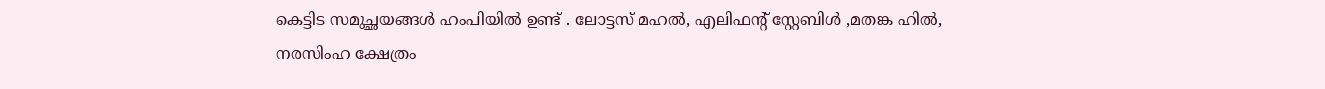കെട്ടിട സമുച്ഛയങ്ങൾ ഹംപിയിൽ ഉണ്ട് . ലോട്ടസ് മഹൽ, എലിഫന്റ് സ്റ്റേബിൾ ,മതങ്ക ഹിൽ, നരസിംഹ ക്ഷേത്രം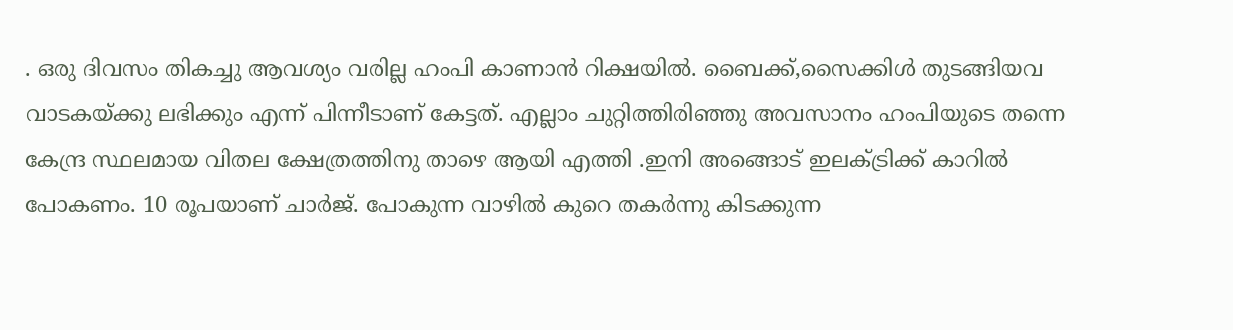. ഒരു ദിവസം തികച്ചു ആവശ്യം വരില്ല ഹംപി കാണാൻ റിക്ഷയിൽ. ബൈക്ക്‌,സൈക്കിൾ തുടങ്ങിയവ വാടകയ്ക്കു ലഭിക്കും എന്ന് പിന്നീടാണ് കേട്ടത്. എല്ലാം ചുറ്റിത്തിരിഞ്ഞു അവസാനം ഹംപിയുടെ തന്നെ കേന്ദ്ര സ്ഥലമായ വിതല ക്ഷേത്രത്തിനു താഴെ ആയി എത്തി .ഇനി അങ്ങൊട് ഇലക്ട്രിക്ക് കാറിൽ പോകണം. 10 രൂപയാണ് ചാർജ്. പോകുന്ന വാഴിൽ കുറെ തകർന്നു കിടക്കുന്ന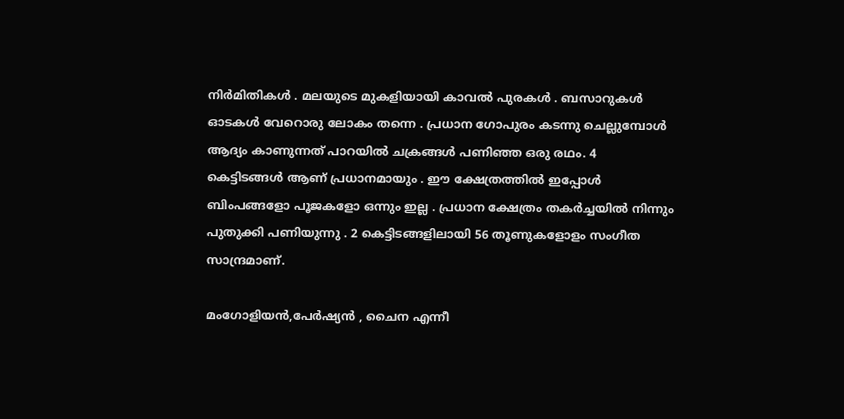നിർമിതികൾ . മലയുടെ മുകളിയായി കാവൽ പുരകൾ . ബസാറുകൾ ഓടകൾ വേറൊരു ലോകം തന്നെ . പ്രധാന ഗോപുരം കടന്നു ചെല്ലുമ്പോൾ ആദ്യം കാണുന്നത് പാറയിൽ ചക്രങ്ങൾ പണിഞ്ഞ ഒരു രഥം. 4 കെട്ടിടങ്ങൾ ആണ് പ്രധാനമായും . ഈ ക്ഷേത്രത്തിൽ ഇപ്പോൾ ബിംപങ്ങളോ പൂജകളോ ഒന്നും ഇല്ല . പ്രധാന ക്ഷേത്രം തകർച്ചയിൽ നിന്നും പുതുക്കി പണിയുന്നു . 2 കെട്ടിടങ്ങളിലായി 56 തൂണുകളോളം സംഗീത സാന്ദ്രമാണ്.

മംഗോളിയൻ,പേർഷ്യൻ , ചൈന എന്നീ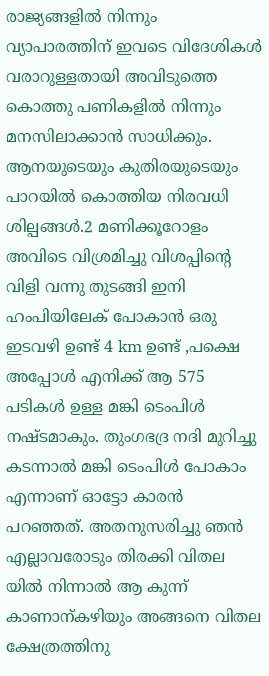രാജ്യങ്ങളിൽ നിന്നും വ്യാപാരത്തിന് ഇവടെ വിദേശികൾ വരാറുള്ളതായി അവിടുത്തെ കൊത്തു പണികളിൽ നിന്നും മനസിലാക്കാൻ സാധിക്കും. ആനയുടെയും കുതിരയുടെയും പാറയിൽ കൊത്തിയ നിരവധി ശില്പങ്ങൾ.2 മണിക്കൂറോളം അവിടെ വിശ്രമിച്ചു വിശപ്പിന്റെ വിളി വന്നു തുടങ്ങി ഇനി ഹംപിയിലേക് പോകാൻ ഒരു ഇടവഴി ഉണ്ട് 4 km ഉണ്ട് ,പക്ഷെ അപ്പോൾ എനിക്ക് ആ 575 പടികൾ ഉള്ള മങ്കി ടെംപിൾ നഷ്ടമാകും. തുംഗഭദ്ര നദി മുറിച്ചു കടന്നാൽ മങ്കി ടെംപിൾ പോകാം എന്നാണ് ഓട്ടോ കാരൻ പറഞ്ഞത്. അതനുസരിച്ചു ഞൻ എല്ലാവരോടും തിരക്കി വിതല യിൽ നിന്നാൽ ആ കുന്ന് കാണാന്കഴിയും അങ്ങനെ വിതല ക്ഷേത്രത്തിനു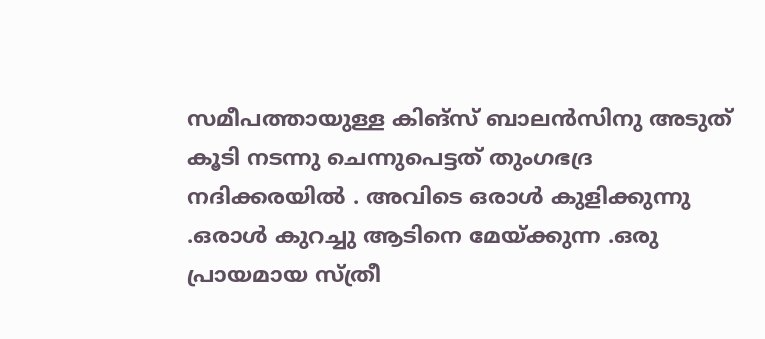സമീപത്തായുള്ള കിങ്‌സ് ബാലൻസിനു അടുത് കൂടി നടന്നു ചെന്നുപെട്ടത് തുംഗഭദ്ര നദിക്കരയിൽ . അവിടെ ഒരാൾ കുളിക്കുന്നു .ഒരാൾ കുറച്ചു ആടിനെ മേയ്ക്കുന്ന .ഒരു പ്രായമായ സ്ത്രീ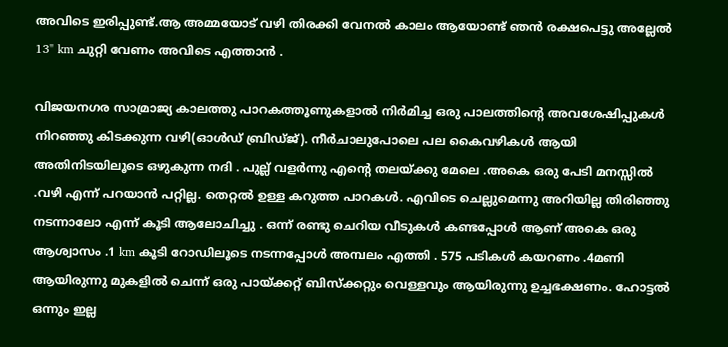അവിടെ ഇരിപ്പുണ്ട്.ആ അമ്മയോട് വഴി തിരക്കി വേനൽ കാലം ആയോണ്ട് ഞൻ രക്ഷപെട്ടു അല്ലേൽ 13" km ചുറ്റി വേണം അവിടെ എത്താൻ .

വിജയനഗര സാമ്രാജ്യ കാലത്തു പാറകത്തൂണുകളാൽ നിർമിച്ച ഒരു പാലത്തിന്റെ അവശേഷിപ്പുകൾ നിറഞ്ഞു കിടക്കുന്ന വഴി(ഓൾഡ് ബ്രിഡ്ജ്). നീർചാലുപോലെ പല കൈവഴികൾ ആയി അതിനിടയിലൂടെ ഒഴുകുന്ന നദി . പുല്ല് വളർന്നു എന്റെ തലയ്ക്കു മേലെ .അകെ ഒരു പേടി മനസ്സിൽ .വഴി എന്ന് പറയാൻ പറ്റില്ല. തെറ്റൽ ഉള്ള കറുത്ത പാറകൾ. എവിടെ ചെല്ലുമെന്നു അറിയില്ല തിരിഞ്ഞു നടന്നാലോ എന്ന് കൂടി ആലോചിച്ചു . ഒന്ന് രണ്ടു ചെറിയ വീടുകൾ കണ്ടപ്പോൾ ആണ് അകെ ഒരു ആശ്വാസം .1 km കൂടി റോഡിലൂടെ നടന്നപ്പോൾ അമ്പലം എത്തി . 575 പടികൾ കയറണം .4മണി ആയിരുന്നു മുകളിൽ ചെന്ന് ഒരു പായ്ക്കറ്റ് ബിസ്ക്കറ്റും വെള്ളവും ആയിരുന്നു ഉച്ചഭക്ഷണം. ഹോട്ടൽ ഒന്നും ഇല്ല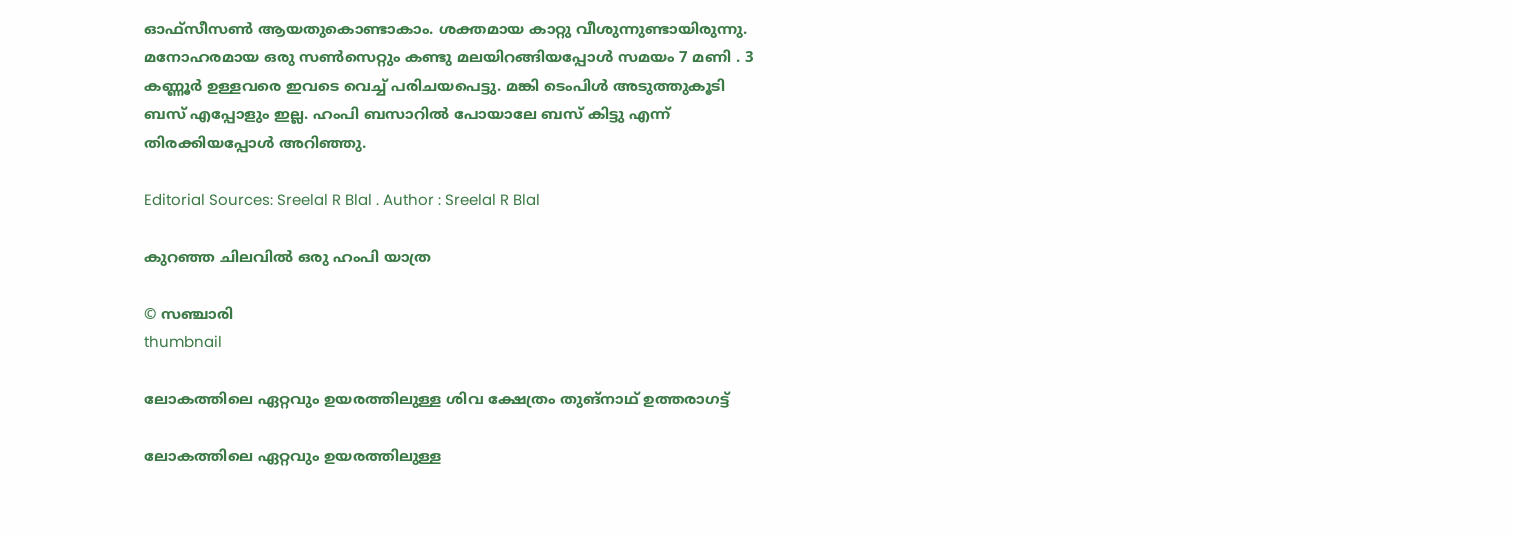ഓഫ്‌സീസൺ ആയതുകൊണ്ടാകാം. ശക്തമായ കാറ്റു വീശുന്നുണ്ടായിരുന്നു. മനോഹരമായ ഒരു സൺസെറ്റും കണ്ടു മലയിറങ്ങിയപ്പോൾ സമയം 7 മണി . 3 കണ്ണൂർ ഉള്ളവരെ ഇവടെ വെച്ച് പരിചയപെട്ടു. മങ്കി ടെംപിൾ അടുത്തുകൂടി ബസ് എപ്പോളും ഇല്ല. ഹംപി ബസാറിൽ പോയാലേ ബസ് കിട്ടു എന്ന് തിരക്കിയപ്പോൾ അറിഞ്ഞു.

Editorial Sources: Sreelal R Blal . Author : Sreelal R Blal

കുറഞ്ഞ ചിലവിൽ ഒരു ഹംപി യാത്ര

© സഞ്ചാരി
thumbnail

ലോകത്തിലെ ഏറ്റവും ഉയരത്തിലുള്ള ശിവ ക്ഷേത്രം തുങ്നാഥ് ഉത്തരാഗട്ട്

ലോകത്തിലെ ഏറ്റവും ഉയരത്തിലുള്ള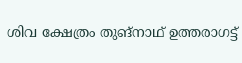ശിവ ക്ഷേത്രം തുങ്നാഥ് ഉത്തരാഗട്ട്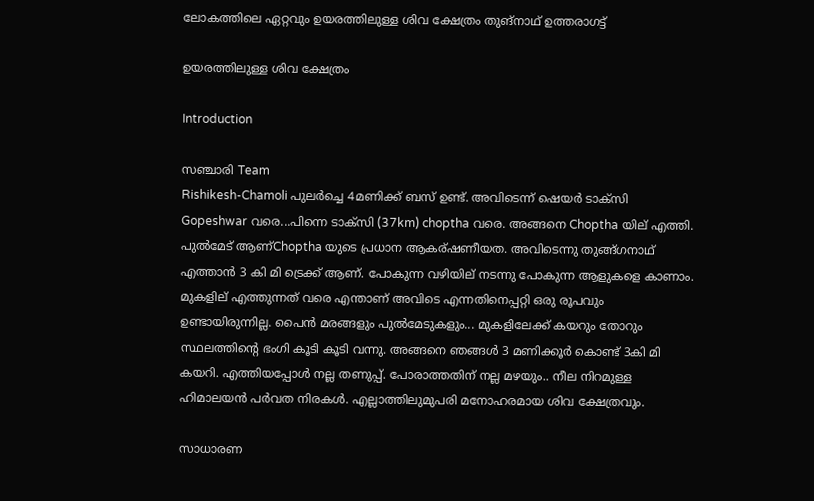ലോകത്തിലെ ഏറ്റവും ഉയരത്തിലുള്ള ശിവ ക്ഷേത്രം തുങ്നാഥ് ഉത്തരാഗട്ട്

ഉയരത്തിലുള്ള ശിവ ക്ഷേത്രം

Introduction

സഞ്ചാരി Team
Rishikesh-Chamoli പുലർച്ചെ 4മണിക്ക് ബസ് ഉണ്ട്. അവിടെന്ന് ഷെയർ ടാക്സി Gopeshwar വരെ...പിന്നെ ടാക്സി (37km) choptha വരെ. അങ്ങനെ Choptha യില് എത്തി. പുൽമേട് ആണ്Choptha യുടെ പ്രധാന ആകര്ഷണീയത. അവിടെന്നു തുങ്ങ്ഗനാഥ് എത്താൻ 3 കി മി ട്രെക്ക് ആണ്. പോകുന്ന വഴിയില് നടന്നു പോകുന്ന ആളുകളെ കാണാം. മുകളില് എത്തുന്നത് വരെ എന്താണ് അവിടെ എന്നതിനെപ്പറ്റി ഒരു രൂപവും ഉണ്ടായിരുന്നില്ല. പൈൻ മരങ്ങളും പുൽമേടുകളും... മുകളിലേക്ക് കയറും തോറും സ്ഥലത്തിന്റെ ഭംഗി കൂടി കൂടി വന്നു. അങ്ങനെ ഞങ്ങൾ 3 മണിക്കൂർ കൊണ്ട് 3കി മി കയറി. എത്തിയപ്പോൾ നല്ല തണുപ്പ്. പോരാത്തതിന് നല്ല മഴയും.. നീല നിറമുള്ള ഹിമാലയൻ പർവത നിരകൾ. എല്ലാത്തിലുമുപരി മനോഹരമായ ശിവ ക്ഷേത്രവും.

സാധാരണ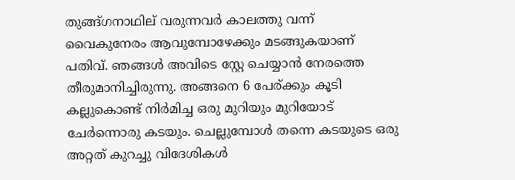തുങ്ങ്ഗനാഥില് വരുന്നവർ കാലത്തു വന്ന് വൈകുനേരം ആവുമ്പോഴേക്കും മടങ്ങുകയാണ് പതിവ്. ഞങ്ങൾ അവിടെ സ്റ്റേ ചെയ്യാൻ നേരത്തെ തീരുമാനിച്ചിരുന്നു. അങ്ങനെ 6 പേര്ക്കും കൂടി കല്ലുകൊണ്ട് നിർമിച്ച ഒരു മുറിയും മുറിയോട് ചേർന്നൊരു കടയും. ചെല്ലുമ്പോൾ തന്നെ കടയുടെ ഒരു അറ്റത് കുറച്ചു വിദേശികൾ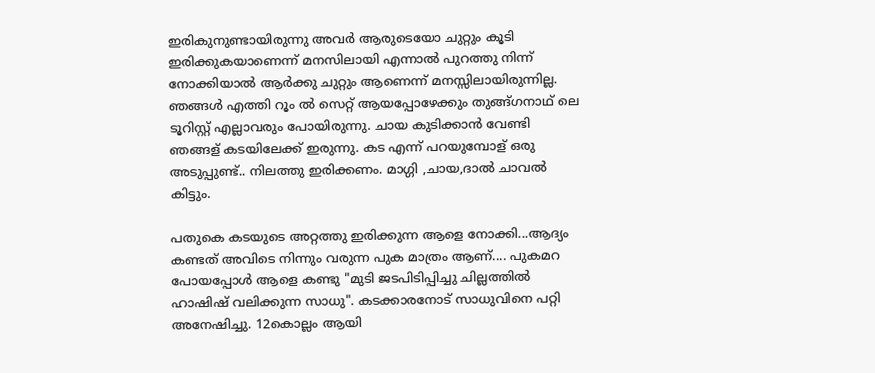ഇരികുനുണ്ടായിരുന്നു അവർ ആരുടെയോ ചുറ്റും കൂടി ഇരിക്കുകയാണെന്ന് മനസിലായി എന്നാൽ പുറത്തു നിന്ന് നോക്കിയാൽ ആർക്കു ചുറ്റും ആണെന്ന് മനസ്സിലായിരുന്നില്ല. ഞങ്ങൾ എത്തി റൂം ൽ സെറ്റ് ആയപ്പോഴേക്കും തുങ്ങ്ഗനാഥ് ലെ ടൂറിസ്റ്റ് എല്ലാവരും പോയിരുന്നു. ചായ കുടിക്കാൻ വേണ്ടി ഞങ്ങള് കടയിലേക്ക് ഇരുന്നു. കട എന്ന് പറയുമ്പോള് ഒരു അടുപ്പുണ്ട്.. നിലത്തു ഇരിക്കണം. മാഗ്ഗി ,ചായ,ദാൽ ചാവൽ കിട്ടും.

പതുകെ കടയുടെ അറ്റത്തു ഇരിക്കുന്ന ആളെ നോക്കി...ആദ്യം കണ്ടത് അവിടെ നിന്നും വരുന്ന പുക മാത്രം ആണ്.... പുകമറ പോയപ്പോൾ ആളെ കണ്ടു "മുടി ജടപിടിപ്പിച്ചു ചില്ലത്തിൽ ഹാഷിഷ് വലിക്കുന്ന സാധു". കടക്കാരനോട് സാധുവിനെ പറ്റി അനേഷിച്ചു. 12കൊല്ലം ആയി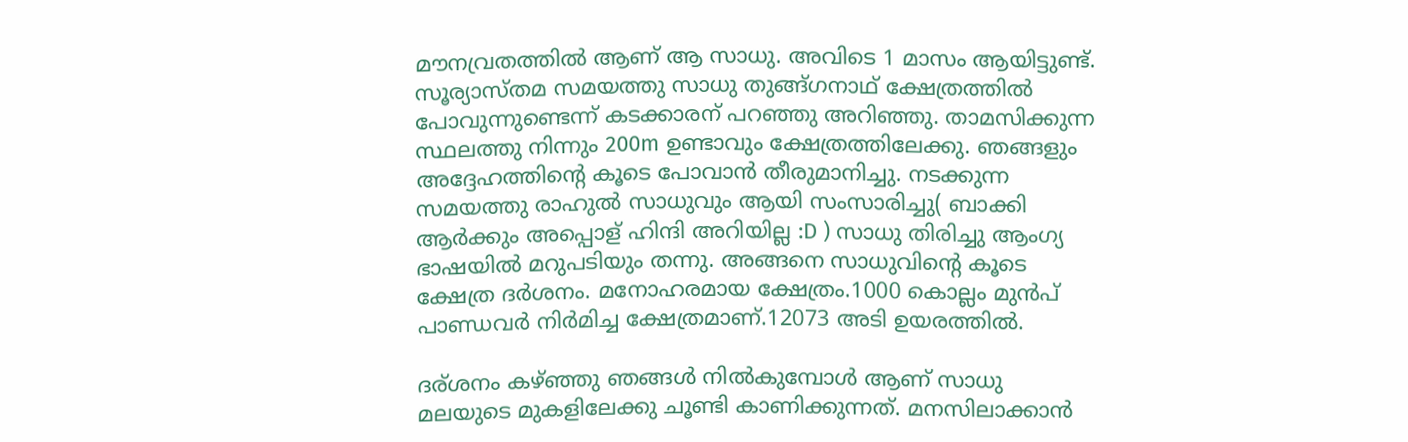മൗനവ്രതത്തിൽ ആണ് ആ സാധു. അവിടെ 1 മാസം ആയിട്ടുണ്ട്. സൂര്യാസ്തമ സമയത്തു സാധു തുങ്ങ്ഗനാഥ് ക്ഷേത്രത്തിൽ പോവുന്നുണ്ടെന്ന് കടക്കാരന് പറഞ്ഞു അറിഞ്ഞു. താമസിക്കുന്ന സ്ഥലത്തു നിന്നും 200m ഉണ്ടാവും ക്ഷേത്രത്തിലേക്കു. ഞങ്ങളും അദ്ദേഹത്തിന്റെ കൂടെ പോവാൻ തീരുമാനിച്ചു. നടക്കുന്ന സമയത്തു രാഹുൽ സാധുവും ആയി സംസാരിച്ചു( ബാക്കി ആർക്കും അപ്പൊള് ഹിന്ദി അറിയില്ല :D ) സാധു തിരിച്ചു ആംഗ്യ ഭാഷയിൽ മറുപടിയും തന്നു. അങ്ങനെ സാധുവിന്റെ കൂടെ ക്ഷേത്ര ദർശനം. മനോഹരമായ ക്ഷേത്രം.1000 കൊല്ലം മുൻപ് പാണ്ഡവർ നിർമിച്ച ക്ഷേത്രമാണ്.12073 അടി ഉയരത്തിൽ.

ദര്ശനം കഴ്ഞ്ഞു ഞങ്ങൾ നിൽകുമ്പോൾ ആണ് സാധു മലയുടെ മുകളിലേക്കു ചൂണ്ടി കാണിക്കുന്നത്. മനസിലാക്കാൻ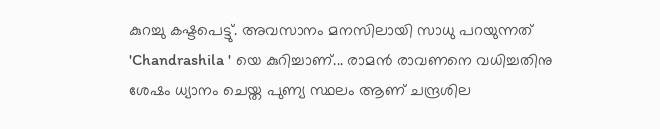കുറച്ചു കഷ്ടപെട്ടു്. അവസാനം മനസിലായി സാധു പറയുന്നത് 'Chandrashila ' യെ കുറിച്ചാണ്... രാമൻ രാവണനെ വധിച്ചതിനു ശേഷം ധ്യാനം ചെയ്ത പുണ്യ സ്ഥലം ആണ് ചന്ദ്രശില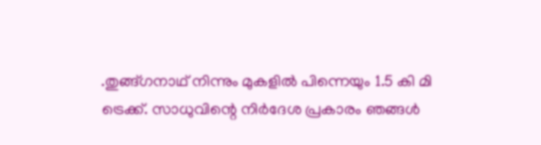.തുങ്ങ്ഗനാഥ് നിന്നും മുകളിൽ പിന്നെയും 1.5 കി മി ട്രെക്ക്. സാധുവിന്റെ നിർദേശ പ്രകാരം ഞങ്ങൾ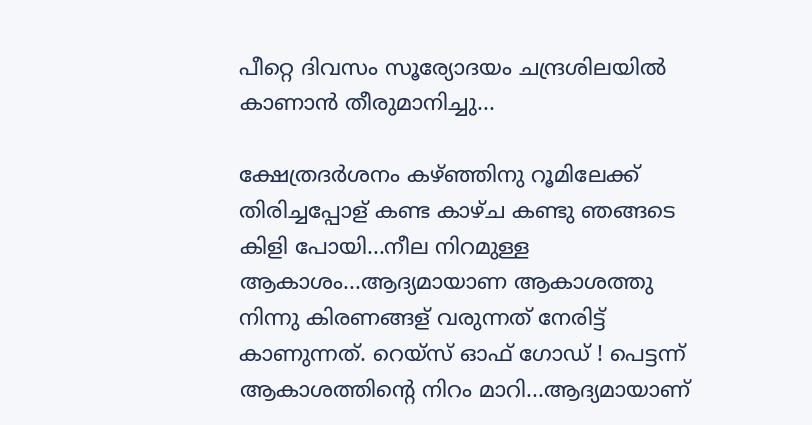പീറ്റെ ദിവസം സൂര്യോദയം ചന്ദ്രശിലയിൽ കാണാൻ തീരുമാനിച്ചു...

ക്ഷേത്രദർശനം കഴ്ഞ്ഞിനു റൂമിലേക്ക് തിരിച്ചപ്പോള് കണ്ട കാഴ്ച കണ്ടു ഞങ്ങടെ കിളി പോയി...നീല നിറമുള്ള ആകാശം...ആദ്യമായാണ ആകാശത്തു നിന്നു കിരണങ്ങള് വരുന്നത് നേരിട്ട് കാണുന്നത്. റെയ്സ് ഓഫ് ഗോഡ് ! പെട്ടന്ന് ആകാശത്തിന്റെ നിറം മാറി...ആദ്യമായാണ്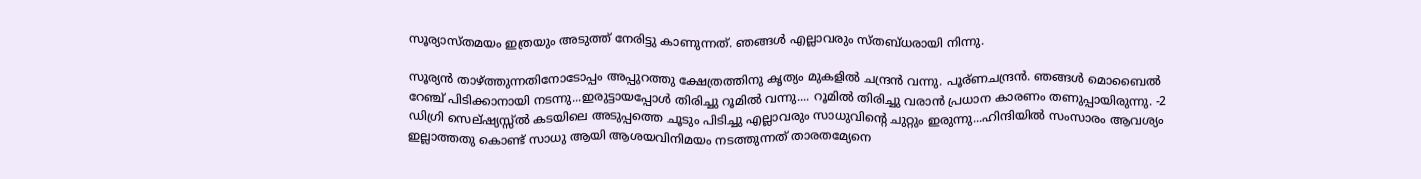സൂര്യാസ്തമയം ഇത്രയും അടുത്ത് നേരിട്ടു കാണുന്നത്. ഞങ്ങൾ എല്ലാവരും സ്തബ്ധരായി നിന്നു.

സൂര്യൻ താഴ്ത്തുന്നതിനോടോപ്പം അപ്പുറത്തു ക്ഷേത്രത്തിനു കൃത്യം മുകളിൽ ചന്ദ്രൻ വന്നു. പൂര്ണചന്ദ്രൻ. ഞങ്ങൾ മൊബൈൽ റേഞ്ച് പിടിക്കാനായി നടന്നു...ഇരുട്ടായപ്പോൾ തിരിച്ചു റൂമിൽ വന്നു.... റൂമിൽ തിരിച്ചു വരാൻ പ്രധാന കാരണം തണുപ്പായിരുന്നു. -2 ഡിഗ്രി സെല്ഷ്യസ്സ്ൽ കടയിലെ അടുപ്പത്തെ ചൂടും പിടിച്ചു എല്ലാവരും സാധുവിന്റെ ചുറ്റും ഇരുന്നു...ഹിന്ദിയിൽ സംസാരം ആവശ്യം ഇല്ലാത്തതു കൊണ്ട് സാധു ആയി ആശയവിനിമയം നടത്തുന്നത് താരതമ്യേനെ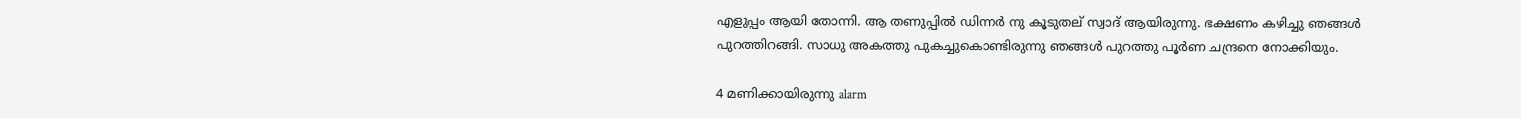എളുപ്പം ആയി തോന്നി. ആ തണുപ്പിൽ ഡിന്നർ നു കൂടുതല് സ്വാദ് ആയിരുന്നു. ഭക്ഷണം കഴിച്ചു ഞങ്ങൾ പുറത്തിറങ്ങി. സാധു അകത്തു പുകച്ചുകൊണ്ടിരുന്നു ഞങ്ങൾ പുറത്തു പൂർണ ചന്ദ്രനെ നോക്കിയും.

4 മണിക്കായിരുന്നു alarm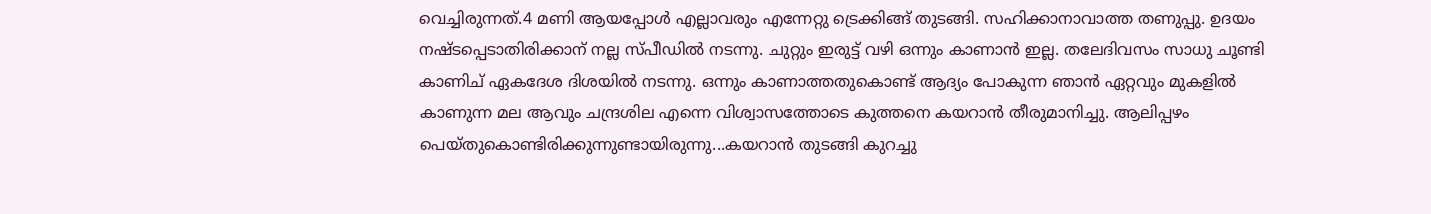വെച്ചിരുന്നത്.4 മണി ആയപ്പോൾ എല്ലാവരും എന്നേറ്റു ട്രെക്കിങ്ങ് തുടങ്ങി. സഹിക്കാനാവാത്ത തണുപ്പു. ഉദയം നഷ്ടപ്പെടാതിരിക്കാന് നല്ല സ്പീഡിൽ നടന്നു. ചുറ്റും ഇരുട്ട് വഴി ഒന്നും കാണാൻ ഇല്ല. തലേദിവസം സാധു ചൂണ്ടി കാണിച് ഏകദേശ ദിശയിൽ നടന്നു. ഒന്നും കാണാത്തതുകൊണ്ട് ആദ്യം പോകുന്ന ഞാൻ ഏറ്റവും മുകളിൽ കാണുന്ന മല ആവും ചന്ദ്രശില എന്നെ വിശ്വാസത്തോടെ കുത്തനെ കയറാൻ തീരുമാനിച്ചു. ആലിപ്പഴം പെയ്തുകൊണ്ടിരിക്കുന്നുണ്ടായിരുന്നു...കയറാൻ തുടങ്ങി കുറച്ചു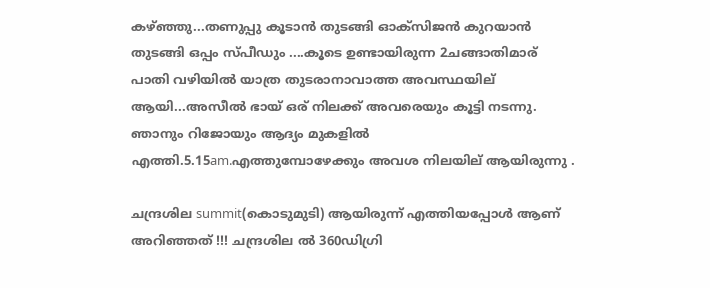കഴ്ഞ്ഞു...തണുപ്പു കൂടാൻ തുടങ്ങി ഓക്സിജൻ കുറയാൻ തുടങ്ങി ഒപ്പം സ്പീഡും ....കൂടെ ഉണ്ടായിരുന്ന 2ചങ്ങാതിമാര് പാതി വഴിയിൽ യാത്ര തുടരാനാവാത്ത അവസ്ഥയില് ആയി...അസീൽ ഭായ് ഒര് നിലക്ക് അവരെയും കൂട്ടി നടന്നു. ഞാനും റിജോയും ആദ്യം മുകളിൽ എത്തി.5.15am.എത്തുമ്പോഴേക്കും അവശ നിലയില് ആയിരുന്നു .

ചന്ദ്രശില summit(കൊടുമുടി) ആയിരുന്ന് എത്തിയപ്പോൾ ആണ് അറിഞ്ഞത് !!! ചന്ദ്രശില ൽ 360ഡിഗ്രി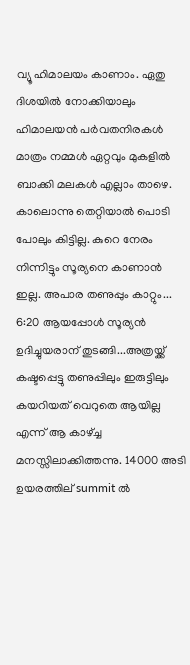വ്യൂ ഹിമാലയം കാണാം. ഏതു ദിശയിൽ നോക്കിയാലും ഹിമാലയൻ പർവതനിരകൾ മാത്രം നമ്മൾ ഏറ്റവും മുകളിൽ ബാക്കി മലകൾ എല്ലാം താഴെ. കാലൊന്നു തെറ്റിയാൽ പൊടി പോലും കിട്ടില്ല. കുറെ നേരം നിന്നിട്ടും സൂര്യനെ കാണാൻ ഇല്ല. അപാര തണുപ്പും കാറ്റും... 6:20 ആയപ്പോൾ സൂര്യൻ ഉദിച്ചുയരാന് തുടങ്ങി...അത്രയ്ക്ക് കഷ്ടപ്പെട്ടു തണുപ്പിലും ഇരുട്ടിലും കയറിയത് വെറുതെ ആയില്ല എന്ന് ആ കാഴ്ച്ച മനസ്സിലാക്കിത്തന്നു. 14000 അടി ഉയരത്തില് summit ൽ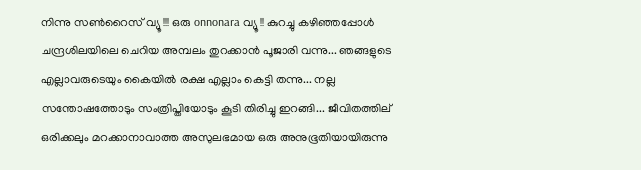നിന്നു സൺറൈസ് വ്യൂ !!! ഒരു onnonara വ്യൂ !! കുറച്ചു കഴിഞ്ഞപ്പോൾ ചന്ദ്രശിലയിലെ ചെറിയ അമ്പലം തുറക്കാൻ പൂജാരി വന്നു... ഞങ്ങളുടെ എല്ലാവരുടെയും കൈയിൽ രക്ഷ എല്ലാം കെട്ടി തന്നു... നല്ല സന്തോഷത്തോടും സംത്രിപ്തിയോടും കൂടി തിരിച്ചു ഇറങ്ങി... ജീവിതത്തില് ഒരിക്കലും മറക്കാനാവാത്ത അസുലഭമായ ഒരു അനുഭൂതിയായിരുന്നു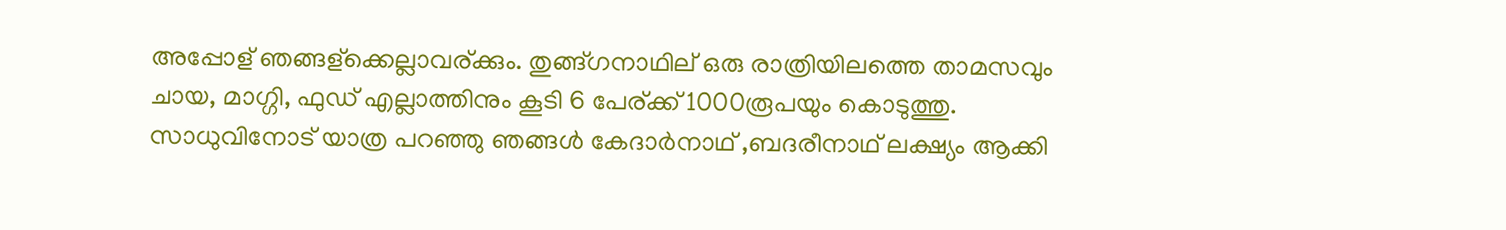അപ്പോള് ഞങ്ങള്ക്കെല്ലാവര്ക്കും. തുങ്ങ്ഗനാഥില് ഒരു രാത്രിയിലത്തെ താമസവും ചായ, മാഗ്ഗി, ഫുഡ് എല്ലാത്തിനും കൂടി 6 പേര്ക്ക് 1000രൂപയും കൊടുത്തു. സാധുവിനോട് യാത്ര പറഞ്ഞു ഞങ്ങൾ കേദാർനാഥ് ,ബദരീനാഥ് ലക്ഷ്യം ആക്കി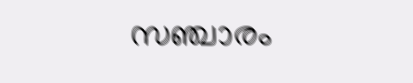സഞ്ചാരം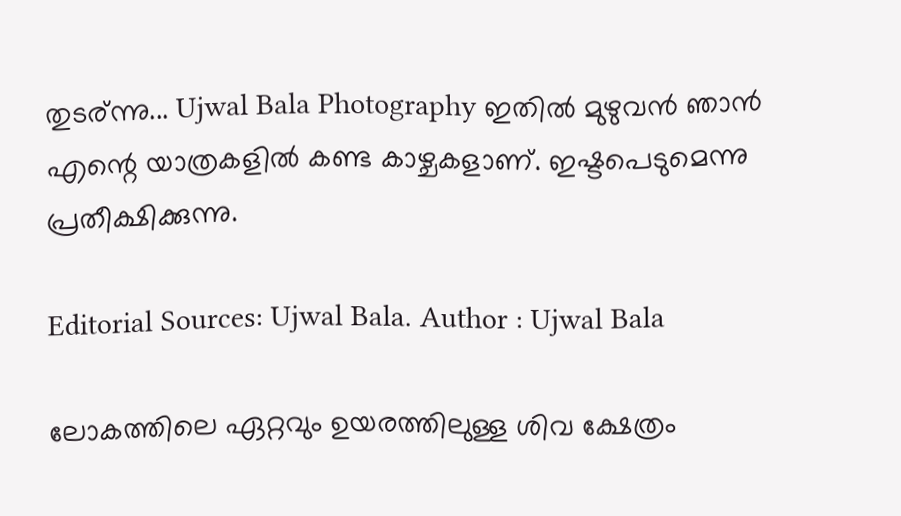തുടര്ന്നു... Ujwal Bala Photography ഇതിൽ മുഴുവൻ ഞാൻ എന്റെ യാത്രകളിൽ കണ്ട കാഴ്ചകളാണ്. ഇഷ്ടപെടുമെന്നു പ്രതീക്ഷിക്കുന്നു.

Editorial Sources: Ujwal Bala. Author : Ujwal Bala

ലോകത്തിലെ ഏറ്റവും ഉയരത്തിലുള്ള ശിവ ക്ഷേത്രം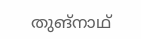തുങ്നാഥ്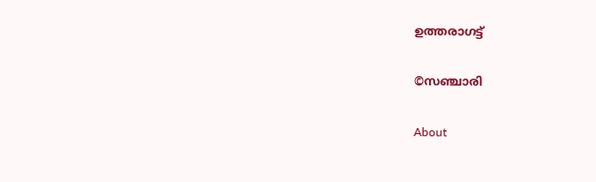ഉത്തരാഗട്ട്

©സഞ്ചാരി

About